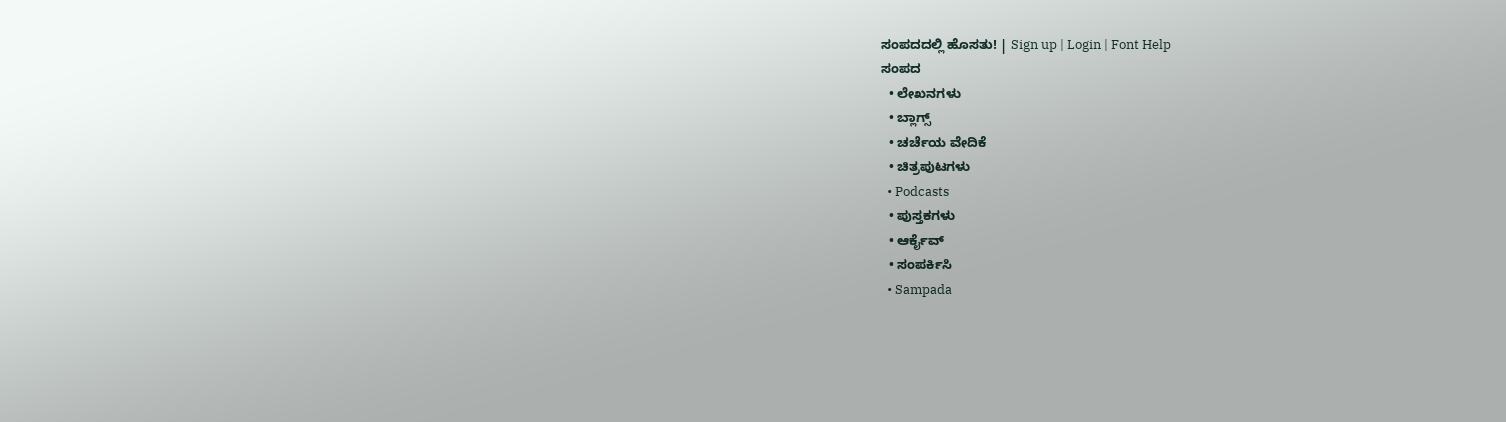ಸಂಪದದಲ್ಲಿ ಹೊಸತು! | Sign up | Login | Font Help
ಸಂಪದ
  • ಲೇಖನಗಳು
  • ಬ್ಲಾಗ್ಸ್
  • ಚರ್ಚೆಯ ವೇದಿಕೆ
  • ಚಿತ್ರಪುಟಗಳು
  • Podcasts
  • ಪುಸ್ತಕಗಳು
  • ಆರ್ಕೈವ್
  • ಸಂಪರ್ಕಿಸಿ
  • Sampada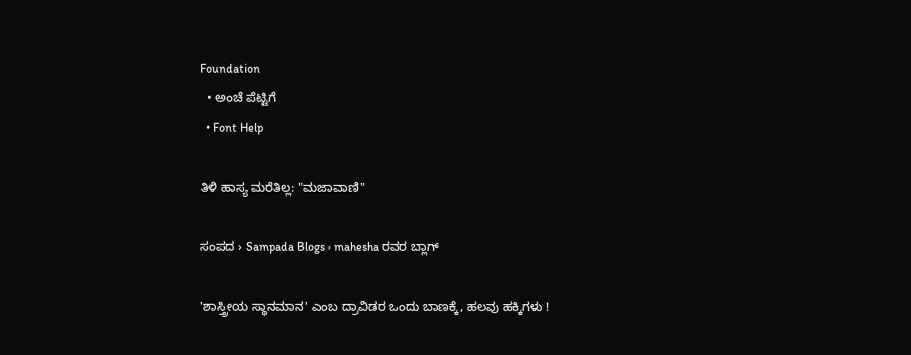Foundation
  • ಅಂಚೆ ಪೆಟ್ಟಿಗೆ
  • Font Help

ತಿಳಿ ಹಾಸ್ಯ ಮರೆತಿಲ್ಲ: "ಮಜಾವಾಣಿ"

ಸಂಪದ › Sampada Blogs › mahesha ರವರ ಬ್ಲಾಗ್

'ಶಾಸ್ತ್ರೀಯ ಸ್ಥಾನಮಾನ' ಎಂಬ ದ್ರಾವಿಡರ ಒಂದು ಬಾಣಕ್ಕೆ, ಹಲವು ಹಕ್ಕಿಗಳು !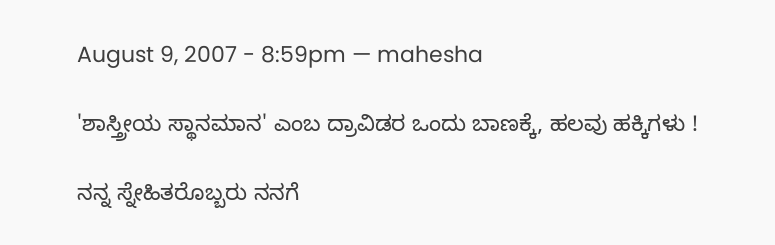August 9, 2007 - 8:59pm — mahesha

'ಶಾಸ್ತ್ರೀಯ ಸ್ಥಾನಮಾನ' ಎಂಬ ದ್ರಾವಿಡರ ಒಂದು ಬಾಣಕ್ಕೆ, ಹಲವು ಹಕ್ಕಿಗಳು !

ನನ್ನ ಸ್ನೇಹಿತರೊಬ್ಬರು ನನಗೆ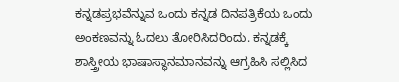ಕನ್ನಡಪ್ರಭವೆನ್ನುವ ಒಂದು ಕನ್ನಡ ದಿನಪತ್ರಿಕೆಯ ಒಂದು ಅಂಕಣವನ್ನು ಓದಲು ತೋರಿಸಿದರಿಂದು. ಕನ್ನಡಕ್ಕೆ ಶಾಸ್ತ್ರೀಯ ಭಾಷಾಸ್ಥಾನಮಾನವನ್ನು ಆಗ್ರಹಿಸಿ ಸಲ್ಲಿಸಿದ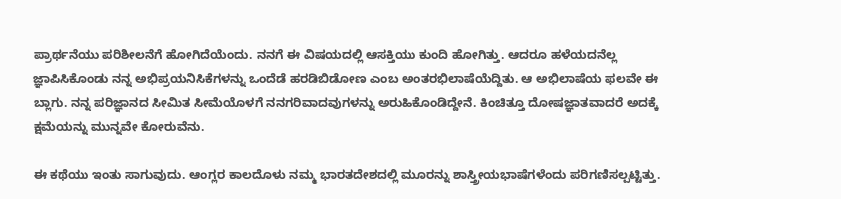ಪ್ರಾರ್ಥನೆಯು ಪರಿಶೀಲನೆಗೆ ಹೋಗಿದೆಯೆಂದು. ನನಗೆ ಈ ವಿಷಯದಲ್ಲಿ ಆಸಕ್ತಿಯು ಕುಂದಿ ಹೋಗಿತ್ತು. ಆದರೂ ಹಳೆಯದನೆಲ್ಲ ಜ್ಞಾಪಿಸಿಕೊಂಡು ನನ್ನ ಅಭಿಪ್ರಯನಿಸಿಕೆಗಳನ್ನು ಒಂದೆಡೆ ಹರಡಿಬಿಡೋಣ ಎಂಬ ಅಂತರಭಿಲಾಷೆಯೆದ್ದಿತು. ಆ ಅಭಿಲಾಷೆಯ ಫಲವೇ ಈ ಬ್ಲಾಗು. ನನ್ನ ಪರಿಜ್ಞಾನದ ಸೀಮಿತ ಸೀಮೆಯೊಳಗೆ ನನಗರಿವಾದವುಗಳನ್ನು ಅರುಹಿಕೊಂಡಿದ್ದೇನೆ. ಕಿಂಚಿತ್ತೂ ದೋಷಜ್ಞಾತವಾದರೆ ಅದಕ್ಕೆ ಕ್ಷಮೆಯನ್ನು ಮುನ್ನವೇ ಕೋರುವೆನು.

ಈ ಕಥೆಯು ಇಂತು ಸಾಗುವುದು. ಆಂಗ್ಲರ ಕಾಲದೊಳು ನಮ್ಮ ಭಾರತದೇಶದಲ್ಲಿ ಮೂರನ್ನು ಶಾಸ್ತ್ರೀಯಭಾಷೆಗಳೆಂದು ಪರಿಗಣಿಸಲ್ಪಟ್ಟಿತ್ತು.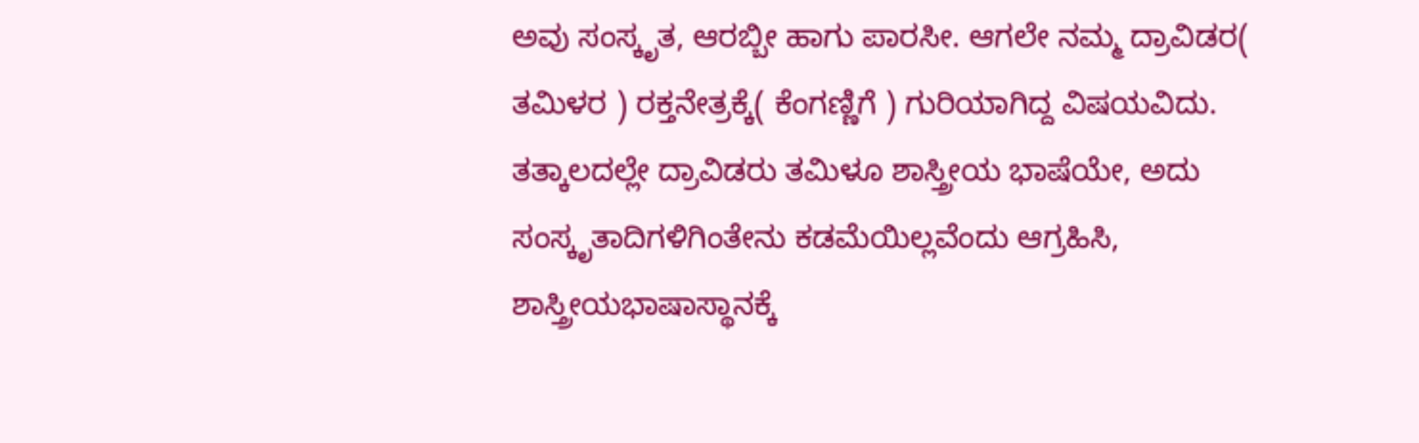ಅವು ಸಂಸ್ಕೃತ, ಆರಬ್ಬೀ ಹಾಗು ಪಾರಸೀ. ಆಗಲೇ ನಮ್ಮ ದ್ರಾವಿಡರ( ತಮಿಳರ ) ರಕ್ತನೇತ್ರಕ್ಕೆ( ಕೆಂಗಣ್ಣಿಗೆ ) ಗುರಿಯಾಗಿದ್ದ ವಿಷಯವಿದು. ತತ್ಕಾಲದಲ್ಲೇ ದ್ರಾವಿಡರು ತಮಿಳೂ ಶಾಸ್ತ್ರೀಯ ಭಾಷೆಯೇ, ಅದು ಸಂಸ್ಕೃತಾದಿಗಳಿಗಿಂತೇನು ಕಡಮೆಯಿಲ್ಲವೆಂದು ಆಗ್ರಹಿಸಿ, ಶಾಸ್ತ್ರೀಯಭಾಷಾಸ್ಥಾನಕ್ಕೆ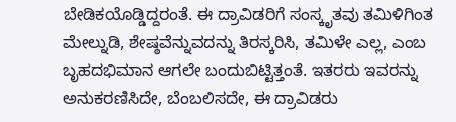ಬೇಡಿಕಯೊಡ್ಡಿದ್ದರಂತೆ. ಈ ದ್ರಾವಿಡರಿಗೆ ಸಂಸ್ಕೃತವು ತಮಿಳಿಗಿಂತ ಮೇಲ್ನುಡಿ, ಶೇಷ್ಠವೆನ್ನುವದನ್ನು ತಿರಸ್ಕರಿಸಿ, ತಮಿಳೇ ಎಲ್ಲ, ಎಂಬ ಬೃಹದಭಿಮಾನ ಆಗಲೇ ಬಂದುಬಿಟ್ಟಿತ್ತಂತೆ. ಇತರರು ಇವರನ್ನು ಅನುಕರಣಿಸಿದೇ, ಬೆಂಬಲಿಸದೇ, ಈ ದ್ರಾವಿಡರು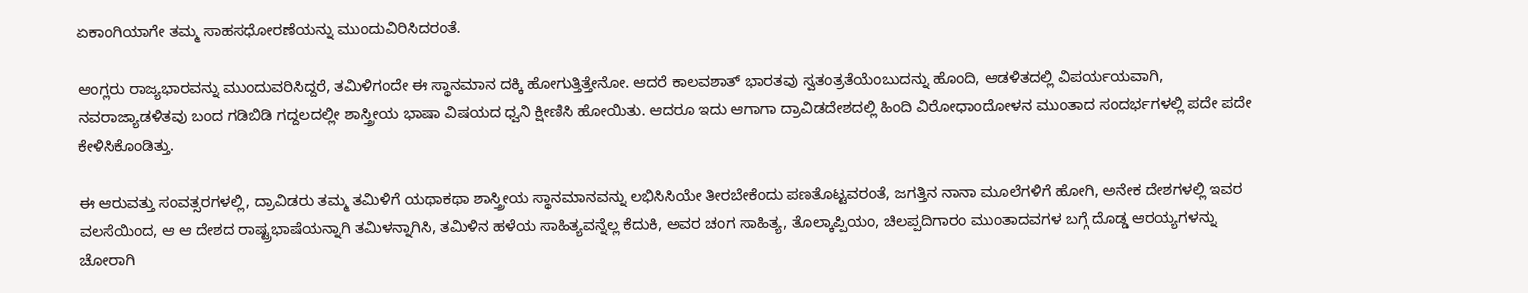ಏಕಾಂಗಿಯಾಗೇ ತಮ್ಮ ಸಾಹಸಧೋರಣೆಯನ್ನು ಮುಂದುವಿರಿಸಿದರಂತೆ.

ಆಂಗ್ಲರು ರಾಜ್ಯಭಾರವನ್ನು ಮುಂದುವರಿಸಿದ್ದರೆ, ತಮಿಳಿಗಂದೇ ಈ ಸ್ಥಾನಮಾನ ದಕ್ಕಿ ಹೋಗುತ್ತಿತ್ತೇನೋ. ಆದರೆ ಕಾಲವಶಾತ್ ಭಾರತವು ಸ್ವತಂತ್ರತೆಯೆಂಬುದನ್ನು ಹೊಂದಿ, ಆಡಳಿತದಲ್ಲಿ ವಿಪರ್ಯಯವಾಗಿ, ನವರಾಜ್ಯಾಡಳಿತವು ಬಂದ ಗಡಿಬಿಡಿ ಗದ್ದಲದಲ್ಲೀ ಶಾಸ್ತ್ರೀಯ ಭಾಷಾ ವಿಷಯದ ಧ್ವನಿ ಕ್ಷೀಣಿಸಿ ಹೋಯಿತು. ಆದರೂ ಇದು ಆಗಾಗಾ ದ್ರಾವಿಡದೇಶದಲ್ಲಿ ಹಿಂದಿ ವಿರೋಧಾಂದೋಳನ ಮುಂತಾದ ಸಂದರ್ಭಗಳಲ್ಲಿ ಪದೇ ಪದೇ ಕೇಳಿಸಿಕೊಂಡಿತ್ತು.

ಈ ಆರುವತ್ತು ಸಂವತ್ಸರಗಳಲ್ಲಿ, ದ್ರಾವಿಡರು ತಮ್ಮ ತಮಿಳಿಗೆ ಯಥಾಕಥಾ ಶಾಸ್ತ್ರೀಯ ಸ್ಥಾನಮಾನವನ್ನು ಲಭಿಸಿಸಿಯೇ ತೀರಬೇಕೆಂದು ಪಣತೊಟ್ಟವರಂತೆ, ಜಗತ್ತಿನ ನಾನಾ ಮೂಲೆಗಳಿಗೆ ಹೋಗಿ, ಅನೇಕ ದೇಶಗಳಲ್ಲಿ ಇವರ ವಲಸೆಯಿಂದ, ಆ ಆ ದೇಶದ ರಾಷ್ಟ್ರಭಾಷೆಯನ್ನಾಗಿ ತಮಿಳನ್ನಾಗಿಸಿ, ತಮಿಳಿನ ಹಳೆಯ ಸಾಹಿತ್ಯವನ್ನೆಲ್ಲ ಕೆದುಕಿ, ಅವರ ಚಂಗ ಸಾಹಿತ್ಯ, ತೊಲ್ಕಾಪ್ಪಿಯಂ, ಚಿಲಪ್ಪದಿಗಾರಂ ಮುಂತಾದವಗಳ ಬಗ್ಗೆ ದೊಡ್ಡ ಆರಯ್ಯಗಳನ್ನು ಚೋರಾಗಿ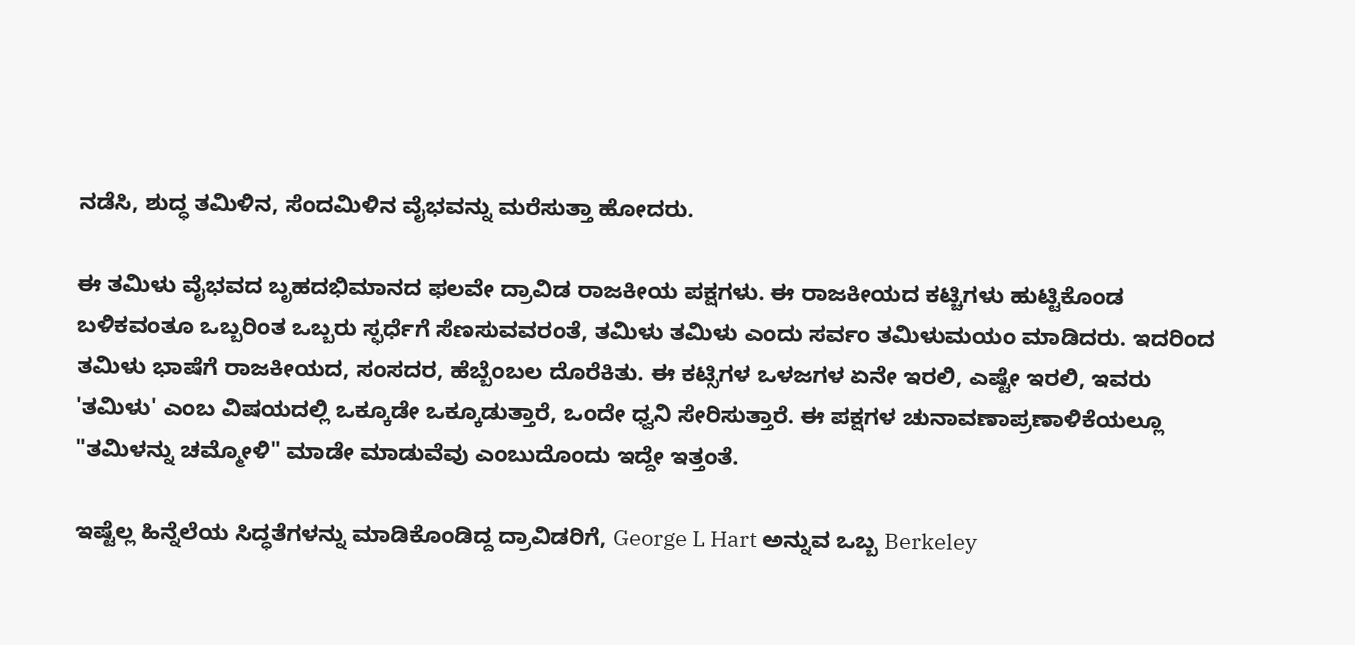ನಡೆಸಿ, ಶುದ್ಧ ತಮಿಳಿನ, ಸೆಂದಮಿಳಿನ ವೈಭವನ್ನು ಮರೆಸುತ್ತಾ ಹೋದರು.

ಈ ತಮಿಳು ವೈಭವದ ಬೃಹದಭಿಮಾನದ ಫಲವೇ ದ್ರಾವಿಡ ರಾಜಕೀಯ ಪಕ್ಷಗಳು. ಈ ರಾಜಕೀಯದ ಕಟ್ಚಿಗಳು ಹುಟ್ಟಿಕೊಂಡ ಬಳಿಕವಂತೂ ಒಬ್ಬರಿಂತ ಒಬ್ಬರು ಸ್ಫರ್ಧೆಗೆ ಸೆಣಸುವವರಂತೆ, ತಮಿಳು ತಮಿಳು ಎಂದು ಸರ್ವಂ ತಮಿಳುಮಯಂ ಮಾಡಿದರು. ಇದರಿಂದ ತಮಿಳು ಭಾಷೆಗೆ ರಾಜಕೀಯದ, ಸಂಸದರ, ಹೆಬ್ಬೆಂಬಲ ದೊರೆಕಿತು. ಈ ಕಟ್ಸಿಗಳ ಒಳಜಗಳ ಏನೇ ಇರಲಿ, ಎಷ್ಟೇ ಇರಲಿ, ಇವರು 'ತಮಿಳು' ಎಂಬ ವಿಷಯದಲ್ಲಿ ಒಕ್ಕೂಡೇ ಒಕ್ಕೂಡುತ್ತಾರೆ, ಒಂದೇ ಧ್ವನಿ ಸೇರಿಸುತ್ತಾರೆ. ಈ ಪಕ್ಷಗಳ ಚುನಾವಣಾಪ್ರಣಾಳಿಕೆಯಲ್ಲೂ "ತಮಿಳನ್ನು ಚಮ್ಮೋಳಿ" ಮಾಡೇ ಮಾಡುವೆವು ಎಂಬುದೊಂದು ಇದ್ದೇ ಇತ್ತಂತೆ.

ಇಷ್ಟೆಲ್ಲ ಹಿನ್ನೆಲೆಯ ಸಿದ್ಧತೆಗಳನ್ನು ಮಾಡಿಕೊಂಡಿದ್ದ ದ್ರಾವಿಡರಿಗೆ, George L Hart ಅನ್ನುವ ಒಬ್ಬ Berkeley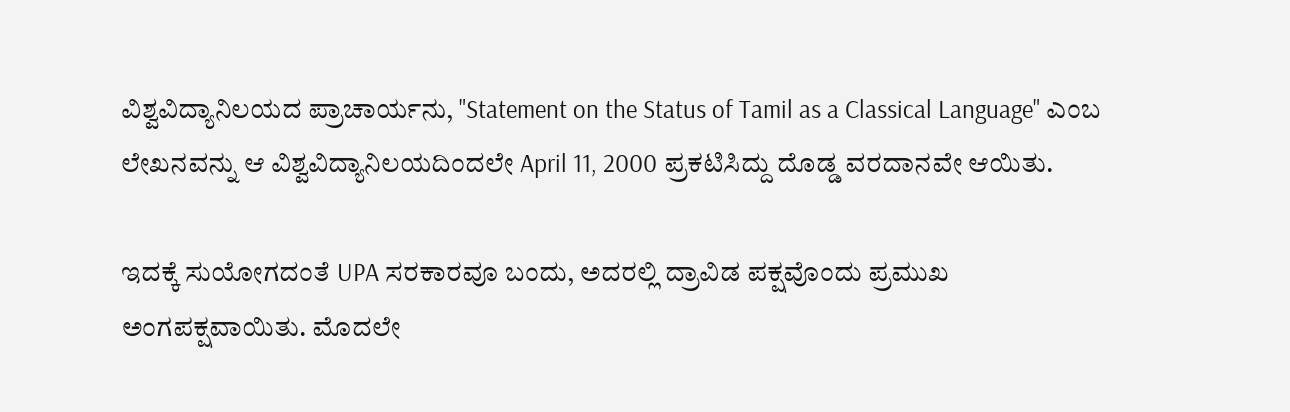ವಿಶ್ವವಿದ್ಯಾನಿಲಯದ ಪ್ರಾಚಾರ್ಯನು, "Statement on the Status of Tamil as a Classical Language" ಎಂಬ ಲೇಖನವನ್ನು ಆ ವಿಶ್ವವಿದ್ಯಾನಿಲಯದಿಂದಲೇ April 11, 2000 ಪ್ರಕಟಿಸಿದ್ದು ದೊಡ್ಡ ವರದಾನವೇ ಆಯಿತು.

ಇದಕ್ಕೆ ಸುಯೋಗದಂತೆ UPA ಸರಕಾರವೂ ಬಂದು, ಅದರಲ್ಲಿ ದ್ರಾವಿಡ ಪಕ್ಷವೊಂದು ಪ್ರಮುಖ ಅಂಗಪಕ್ಷವಾಯಿತು. ಮೊದಲೇ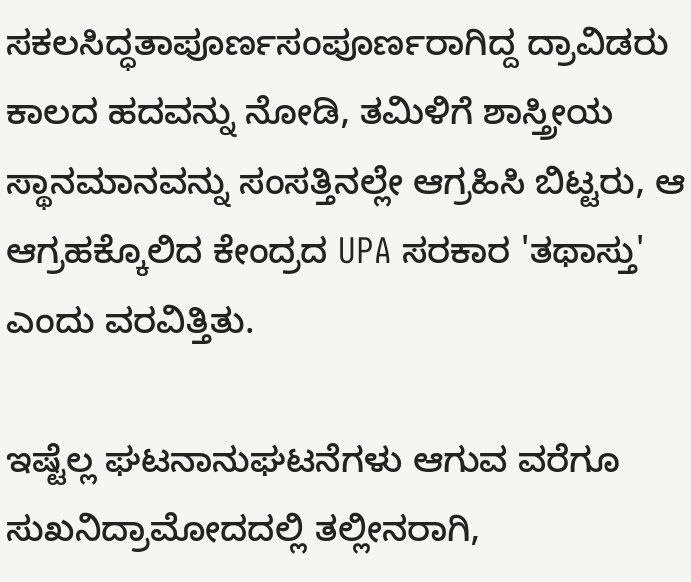ಸಕಲಸಿದ್ಧತಾಪೂರ್ಣಸಂಪೂರ್ಣರಾಗಿದ್ದ ದ್ರಾವಿಡರು ಕಾಲದ ಹದವನ್ನು ನೋಡಿ, ತಮಿಳಿಗೆ ಶಾಸ್ತ್ರೀಯ ಸ್ಥಾನಮಾನವನ್ನು ಸಂಸತ್ತಿನಲ್ಲೇ ಆಗ್ರಹಿಸಿ ಬಿಟ್ಟರು, ಆ ಆಗ್ರಹಕ್ಕೊಲಿದ ಕೇಂದ್ರದ UPA ಸರಕಾರ 'ತಥಾಸ್ತು' ಎಂದು ವರವಿತ್ತಿತು.

ಇಷ್ಟೆಲ್ಲ ಘಟನಾನುಘಟನೆಗಳು ಆಗುವ ವರೆಗೂ ಸುಖನಿದ್ರಾಮೋದದಲ್ಲಿ ತಲ್ಲೀನರಾಗಿ,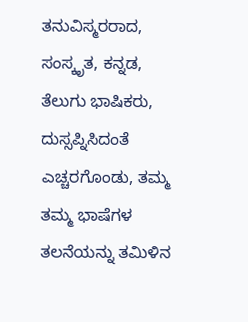ತನುವಿಸ್ಮರರಾದ, ಸಂಸ್ಕೃತ, ಕನ್ನಡ, ತೆಲುಗು ಭಾಷಿಕರು, ದುಸ್ಸಪ್ನಿಸಿದಂತೆ ಎಚ್ಚರಗೊಂಡು, ತಮ್ಮ ತಮ್ಮ ಭಾಷೆಗಳ ತಲನೆಯನ್ನು ತಮಿಳಿನ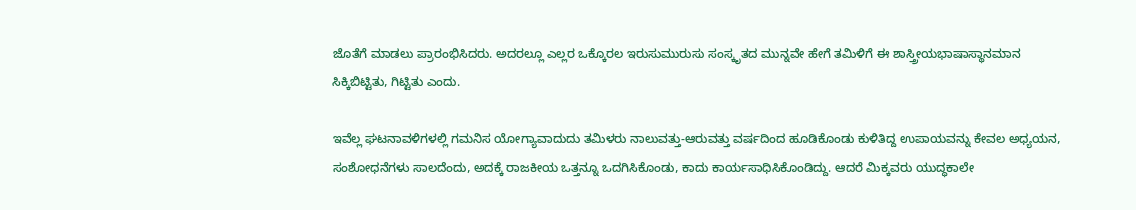ಜೊತೆಗೆ ಮಾಡಲು ಪ್ರಾರಂಭಿಸಿದರು. ಅದರಲ್ಲೂ ಎಲ್ಲರ ಒಕ್ಕೊರಲ ಇರುಸುಮುರುಸು ಸಂಸ್ಕೃತದ ಮುನ್ನವೇ ಹೇಗೆ ತಮಿಳಿಗೆ ಈ ಶಾಸ್ತ್ರೀಯಭಾಷಾಸ್ಥಾನಮಾನ ಸಿಕ್ಕಿಬಿಟ್ಟಿತು, ಗಿಟ್ಟಿತು ಎಂದು.

ಇವೆಲ್ಲ ಘಟನಾವಳಿಗಳಲ್ಲಿ ಗಮನಿಸ ಯೋಗ್ಯಾವಾದುದು ತಮಿಳರು ನಾಲುವತ್ತು-ಆರುವತ್ತು ವರ್ಷದಿಂದ ಹೂಡಿಕೊಂಡು ಕುಳಿತಿದ್ದ ಉಪಾಯವನ್ನು ಕೇವಲ ಅಧ್ಯಯನ, ಸಂಶೋಧನೆಗಳು ಸಾಲದೆಂದು, ಅದಕ್ಕೆ ರಾಜಕೀಯ ಒತ್ತನ್ನೂ ಒದಗಿಸಿಕೊಂಡು, ಕಾದು ಕಾರ್ಯಸಾಧಿಸಿಕೊಂಡಿದ್ದು. ಆದರೆ ಮಿಕ್ಕವರು ಯುದ್ಧಕಾಲೇ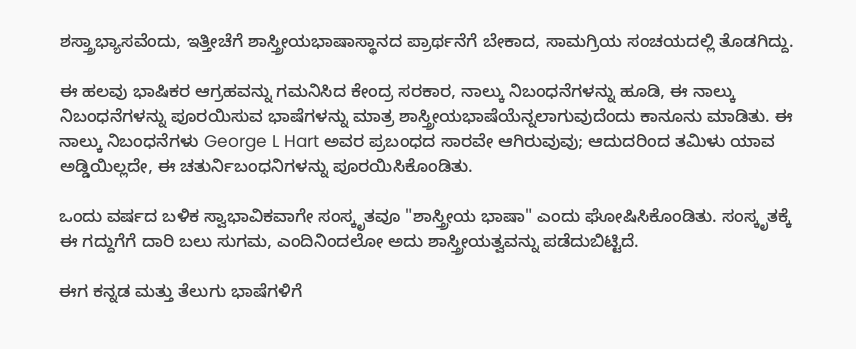ಶಸ್ತ್ರಾಭ್ಯಾಸವೆಂದು, ಇತ್ತೀಚೆಗೆ ಶಾಸ್ತ್ರೀಯಭಾಷಾಸ್ಥಾನದ ಪ್ರಾರ್ಥನೆಗೆ ಬೇಕಾದ, ಸಾಮಗ್ರಿಯ ಸಂಚಯದಲ್ಲಿ ತೊಡಗಿದ್ದು.

ಈ ಹಲವು ಭಾಷಿಕರ ಆಗ್ರಹವನ್ನು ಗಮನಿಸಿದ ಕೇಂದ್ರ ಸರಕಾರ, ನಾಲ್ಕು ನಿಬಂಧನೆಗಳನ್ನು ಹೂಡಿ, ಈ ನಾಲ್ಕು ನಿಬಂಧನೆಗಳನ್ನು ಪೂರಯಿಸುವ ಭಾಷೆಗಳನ್ನು ಮಾತ್ರ ಶಾಸ್ತ್ರೀಯಭಾಷೆಯೆನ್ನಲಾಗುವುದೆಂದು ಕಾನೂನು ಮಾಡಿತು. ಈ ನಾಲ್ಕು ನಿಬಂಧನೆಗಳು George L Hart ಅವರ ಪ್ರಬಂಧದ ಸಾರವೇ ಆಗಿರುವುವು; ಆದುದರಿಂದ ತಮಿಳು ಯಾವ ಅಡ್ಡಿಯಿಲ್ಲದೇ, ಈ ಚತುರ್ನಿಬಂಧನಿಗಳನ್ನು ಪೂರಯಿಸಿಕೊಂಡಿತು.

ಒಂದು ವರ್ಷದ ಬಳಿಕ ಸ್ವಾಭಾವಿಕವಾಗೇ ಸಂಸ್ಕೃತವೂ "ಶಾಸ್ತ್ರೀಯ ಭಾಷಾ" ಎಂದು ಘೋಷಿಸಿಕೊಂಡಿತು. ಸಂಸ್ಕೃತಕ್ಕೆ ಈ ಗದ್ದುಗೆಗೆ ದಾರಿ ಬಲು ಸುಗಮ, ಎಂದಿನಿಂದಲೋ ಅದು ಶಾಸ್ತ್ರೀಯತ್ವವನ್ನು ಪಡೆದುಬಿಟ್ಟಿದೆ.

ಈಗ ಕನ್ನಡ ಮತ್ತು ತೆಲುಗು ಭಾಷೆಗಳಿಗೆ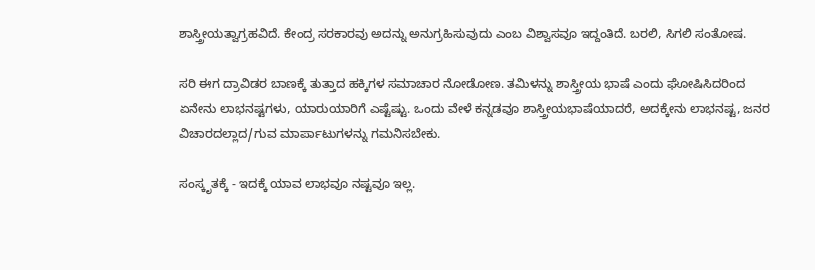ಶಾಸ್ತ್ರೀಯತ್ವಾಗ್ರಹವಿದೆ. ಕೇಂದ್ರ ಸರಕಾರವು ಅದನ್ನು ಅನುಗ್ರಹಿಸುವುದು ಎಂಬ ವಿಶ್ವಾಸವೂ ಇದ್ದಂತಿದೆ. ಬರಲಿ, ಸಿಗಲಿ ಸಂತೋಷ.

ಸರಿ ಈಗ ದ್ರಾವಿಡರ ಬಾಣಕ್ಕೆ ತುತ್ತಾದ ಹಕ್ಕಿಗಳ ಸಮಾಚಾರ ನೋಡೋಣ. ತಮಿಳನ್ನು ಶಾಸ್ತ್ರೀಯ ಭಾಷೆ ಎಂದು ಘೋಷಿಸಿದರಿಂದ ಏನೇನು ಲಾಭನಷ್ಟಗಳು, ಯಾರುಯಾರಿಗೆ ಎಷ್ಟೆಷ್ಟು. ಒಂದು ವೇಳೆ ಕನ್ನಡವೂ ಶಾಸ್ತ್ರೀಯಭಾಷೆಯಾದರೆ, ಅದಕ್ಕೇನು ಲಾಭನಷ್ಟ, ಜನರ ವಿಚಾರದಲ್ಲಾದ/ಗುವ ಮಾರ್ಪಾಟುಗಳನ್ನು ಗಮನಿಸಬೇಕು.

ಸಂಸ್ಕೃತಕ್ಕೆ - ಇದಕ್ಕೆ ಯಾವ ಲಾಭವೂ ನಷ್ಟವೂ ಇಲ್ಲ.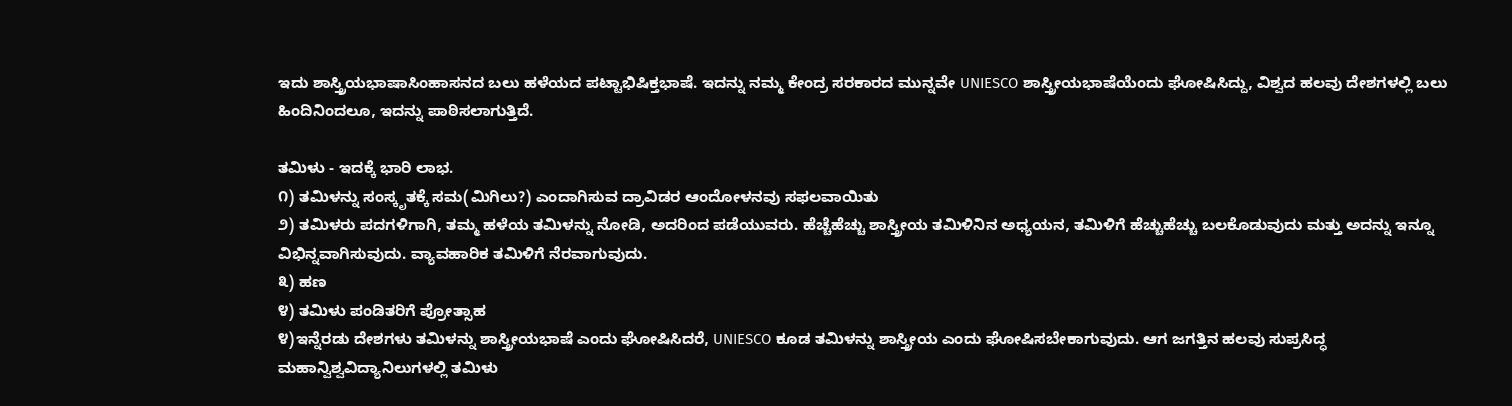ಇದು ಶಾಸ್ತ್ರಿಯಭಾಷಾಸಿಂಹಾಸನದ ಬಲು ಹಳೆಯದ ಪಟ್ಟಾಭಿಷಿಕ್ತಭಾಷೆ. ಇದನ್ನು ನಮ್ಮ ಕೇಂದ್ರ ಸರಕಾರದ ಮುನ್ನವೇ UNIESCO ಶಾಸ್ತ್ರೀಯಭಾಷೆಯೆಂದು ಘೋಷಿಸಿದ್ದು, ವಿಶ್ವದ ಹಲವು ದೇಶಗಳಲ್ಲಿ ಬಲು ಹಿಂದಿನಿಂದಲೂ, ಇದನ್ನು ಪಾಠಿಸಲಾಗುತ್ತಿದೆ.

ತಮಿಳು - ಇದಕ್ಕೆ ಭಾರಿ ಲಾಭ.
೧) ತಮಿಳನ್ನು ಸಂಸ್ಕೃತಕ್ಕೆ ಸಮ(ಮಿಗಿಲು?) ಎಂದಾಗಿಸುವ ದ್ರಾವಿಡರ ಆಂದೋಳನವು ಸಫಲವಾಯಿತು
೨) ತಮಿಳರು ಪದಗಳಿಗಾಗಿ, ತಮ್ಮ ಹಳೆಯ ತಮಿಳನ್ನು ನೋಡಿ, ಅದರಿಂದ ಪಡೆಯುವರು. ಹೆಚ್ಚೆಹೆಚ್ಚು ಶಾಸ್ತ್ರೀಯ ತಮಿಳಿನಿನ ಅಧ್ಯಯನ, ತಮಿಳಿಗೆ ಹೆಚ್ಚುಹೆಚ್ಚು ಬಲಕೊಡುವುದು ಮತ್ತು ಅದನ್ನು ಇನ್ನೂ ವಿಭಿನ್ನವಾಗಿಸುವುದು. ವ್ಯಾವಹಾರಿಕ ತಮಿಳಿಗೆ ನೆರವಾಗುವುದು.
೩) ಹಣ
೪) ತಮಿಳು ಪಂಡಿತರಿಗೆ ಪ್ರೋತ್ಸಾಹ
೪)ಇನ್ನೆರಡು ದೇಶಗಳು ತಮಿಳನ್ನು ಶಾಸ್ತ್ರೀಯಭಾಷೆ ಎಂದು ಘೋಷಿಸಿದರೆ, UNIESCO ಕೂಡ ತಮಿಳನ್ನು ಶಾಸ್ತ್ರೀಯ ಎಂದು ಘೋಷಿಸಬೇಕಾಗುವುದು. ಆಗ ಜಗತ್ತಿನ ಹಲವು ಸುಪ್ರಸಿದ್ಧ ಮಹಾನ್ವಿಶ್ವವಿದ್ಯಾನಿಲುಗಳಲ್ಲಿ ತಮಿಳು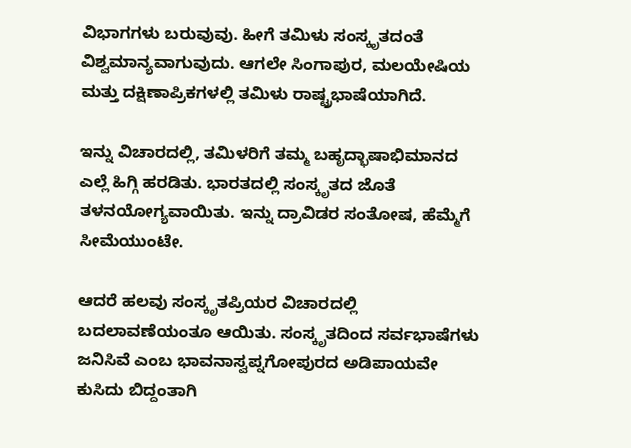ವಿಭಾಗಗಳು ಬರುವುವು. ಹೀಗೆ ತಮಿಳು ಸಂಸ್ಕೃತದಂತೆ ವಿಶ್ವಮಾನ್ಯವಾಗುವುದು. ಆಗಲೇ ಸಿಂಗಾಪುರ, ಮಲಯೇಷಿಯ ಮತ್ತು ದಕ್ಷಿಣಾಪ್ರಿಕಗಳಲ್ಲಿ ತಮಿಳು ರಾಷ್ಟ್ರಭಾಷೆಯಾಗಿದೆ.

ಇನ್ನು ವಿಚಾರದಲ್ಲಿ, ತಮಿಳರಿಗೆ ತಮ್ಮ ಬಹೃದ್ಭಾಷಾಭಿಮಾನದ ಎಲ್ಲೆ ಹಿಗ್ಗಿ ಹರಡಿತು. ಭಾರತದಲ್ಲಿ ಸಂಸ್ಕೃತದ ಜೊತೆ ತಳನಯೋಗ್ಯವಾಯಿತು. ಇನ್ನು ದ್ರಾವಿಡರ ಸಂತೋಷ, ಹೆಮ್ಮೆಗೆ ಸೀಮೆಯುಂಟೇ.

ಆದರೆ ಹಲವು ಸಂಸ್ಕೃತಪ್ರಿಯರ ವಿಚಾರದಲ್ಲಿ ಬದಲಾವಣೆಯಂತೂ ಆಯಿತು. ಸಂಸ್ಕೃತದಿಂದ ಸರ್ವಭಾಷೆಗಳು ಜನಿಸಿವೆ ಎಂಬ ಭಾವನಾಸ್ವಪ್ನಗೋಪುರದ ಅಡಿಪಾಯವೇ ಕುಸಿದು ಬಿದ್ದಂತಾಗಿ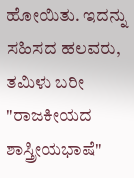ಹೋಯಿತು. ಇದನ್ನು ಸಹಿಸದ ಹಲವರು, ತಮಿಳು ಬರೀ "ರಾಜಕೀಯದ ಶಾಸ್ತ್ರೀಯಭಾಷೆ"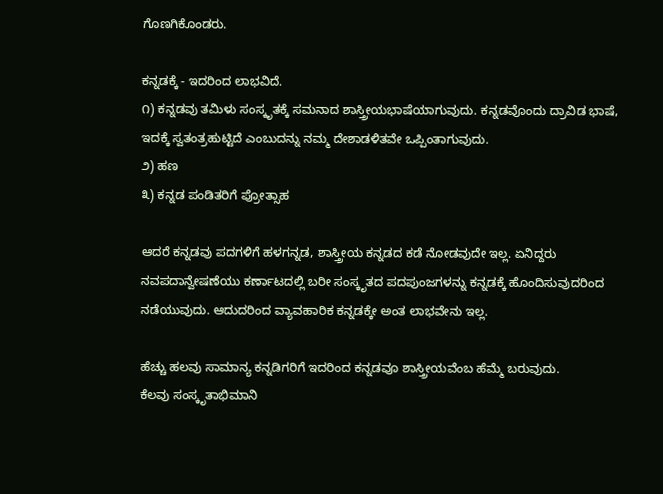ಗೊಣಗಿಕೊಂಡರು.

ಕನ್ನಡಕ್ಕೆ - ಇದರಿಂದ ಲಾಭವಿದೆ.
೧) ಕನ್ನಡವು ತಮಿಳು ಸಂಸ್ಕೃತಕ್ಕೆ ಸಮನಾದ ಶಾಸ್ತ್ರೀಯಭಾಷೆಯಾಗುವುದು. ಕನ್ನಡವೊಂದು ದ್ರಾವಿಡ ಭಾಷೆ, ಇದಕ್ಕೆ ಸ್ವತಂತ್ರಹುಟ್ಟಿದೆ ಎಂಬುದನ್ನು ನಮ್ಮ ದೇಶಾಡಳಿತವೇ ಒಪ್ಪಿಂತಾಗುವುದು.
೨) ಹಣ
೩) ಕನ್ನಡ ಪಂಡಿತರಿಗೆ ಪ್ರೋತ್ಸಾಹ

ಆದರೆ ಕನ್ನಡವು ಪದಗಳಿಗೆ ಹಳಗನ್ನಡ, ಶಾಸ್ತ್ರೀಯ ಕನ್ನಡದ ಕಡೆ ನೋಡವುದೇ ಇಲ್ಲ. ಏನಿದ್ದರು ನವಪದಾನ್ವೇಷಣೆಯು ಕರ್ಣಾಟದಲ್ಲಿ ಬರೀ ಸಂಸ್ಕೃತದ ಪದಪುಂಜಗಳನ್ನು ಕನ್ನಡಕ್ಕೆ ಹೊಂದಿಸುವುದರಿಂದ ನಡೆಯುವುದು. ಆದುದರಿಂದ ವ್ಯಾವಹಾರಿಕ ಕನ್ನಡಕ್ಕೇ ಅಂತ ಲಾಭವೇನು ಇಲ್ಲ.

ಹೆಚ್ಚು ಹಲವು ಸಾಮಾನ್ಯ ಕನ್ನಡಿಗರಿಗೆ ಇದರಿಂದ ಕನ್ನಡವೂ ಶಾಸ್ತ್ರೀಯವೆಂಬ ಹೆಮ್ಮೆ ಬರುವುದು.
ಕೆಲವು ಸಂಸ್ಕೃತಾಭಿಮಾನಿ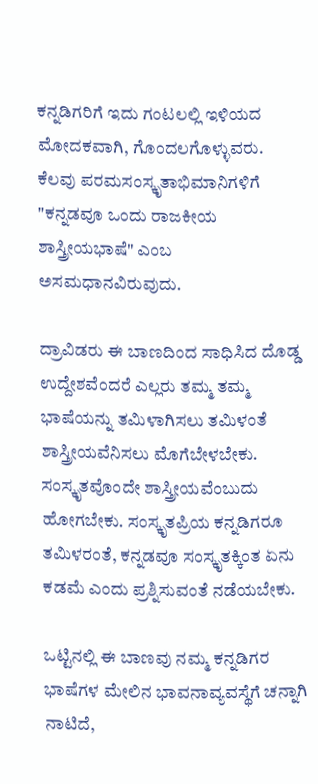ಕನ್ನಡಿಗರಿಗೆ ಇದು ಗಂಟಲಲ್ಲಿ ಇಳಿಯದ ಮೋದಕವಾಗಿ, ಗೊಂದಲಗೊಳ್ಳುವರು.
ಕೆಲವು ಪರಮಸಂಸ್ಕೃತಾಭಿಮಾನಿಗಳಿಗೆ "ಕನ್ನಡವೂ ಒಂದು ರಾಜಕೀಯ ಶಾಸ್ತ್ರೀಯಭಾಷೆ" ಎಂಬ ಅಸಮಧಾನವಿರುವುದು.

ದ್ರಾವಿಡರು ಈ ಬಾಣದಿಂದ ಸಾಧಿಸಿದ ದೊಡ್ಡ ಉದ್ದೇಶವೆಂದರೆ ಎಲ್ಲರು ತಮ್ಮ ತಮ್ಮ ಭಾಷೆಯನ್ನು ತಮಿಳಾಗಿಸಲು ತಮಿಳಂತೆ ಶಾಸ್ತ್ರೀಯವೆನಿಸಲು ಮೊಗೆಬೇಳಬೇಕು. ಸಂಸ್ಕೃತವೊಂದೇ ಶಾಸ್ತ್ರೀಯವೆಂಬುದು ಹೋಗಬೇಕು. ಸಂಸ್ಕೃತಪ್ರಿಯ ಕನ್ನಡಿಗರೂ ತಮಿಳರಂತೆ, ಕನ್ನಡವೂ ಸಂಸ್ಕೃತಕ್ಕಿಂತ ಏನು ಕಡಮೆ ಎಂದು ಪ್ರಶ್ನಿಸುವಂತೆ ನಡೆಯಬೇಕು.

ಒಟ್ಟಿನಲ್ಲಿ ಈ ಬಾಣವು ನಮ್ಮ ಕನ್ನಡಿಗರ ಭಾಷೆಗಳ ಮೇಲಿನ ಭಾವನಾವ್ಯವಸ್ಥೆಗೆ ಚನ್ನಾಗಿ ನಾಟಿದೆ,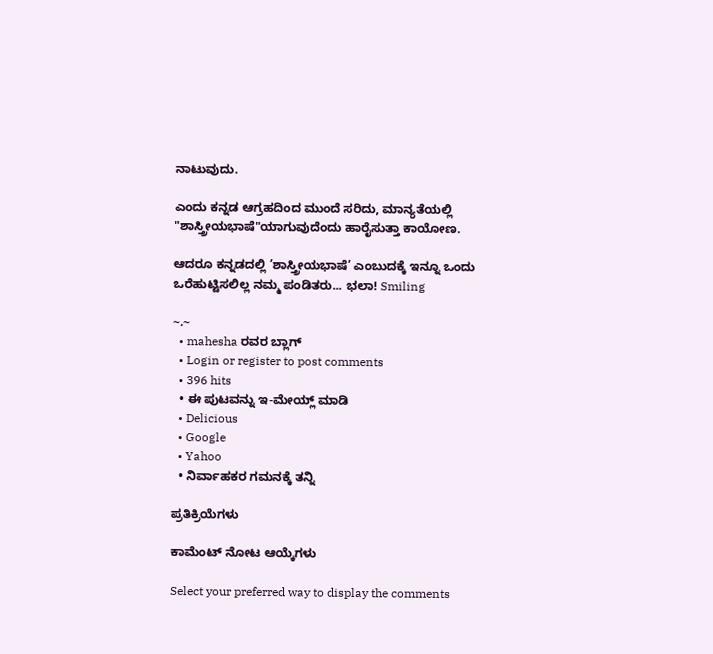ನಾಟುವುದು.

ಎಂದು ಕನ್ನಡ ಆಗ್ರಹದಿಂದ ಮುಂದೆ ಸರಿದು, ಮಾನ್ಯತೆಯಲ್ಲಿ "ಶಾಸ್ತ್ರೀಯಭಾಷೆ"ಯಾಗುವುದೆಂದು ಹಾರೈಸುತ್ತಾ ಕಾಯೋಣ.

ಆದರೂ ಕನ್ನಡದಲ್ಲಿ ’ಶಾಸ್ತ್ರೀಯಭಾಷೆ’ ಎಂಬುದಕ್ಕೆ ಇನ್ನೂ ಒಂದು ಒರೆಹುಟ್ಟಿಸಲಿಲ್ಲ ನಮ್ಮ ಪಂಡಿತರು... ಭಲಾ! Smiling

~.~
  • mahesha ರವರ ಬ್ಲಾಗ್
  • Login or register to post comments
  • 396 hits
  • ಈ ಪುಟವನ್ನು ಇ-ಮೇಯ್ಲ್ ಮಾಡಿ
  • Delicious
  • Google
  • Yahoo
  • ನಿರ್ವಾಹಕರ ಗಮನಕ್ಕೆ ತನ್ನಿ

ಪ್ರತಿಕ್ರಿಯೆಗಳು

ಕಾಮೆಂಟ್ ನೋಟ ಆಯ್ಕೆಗಳು

Select your preferred way to display the comments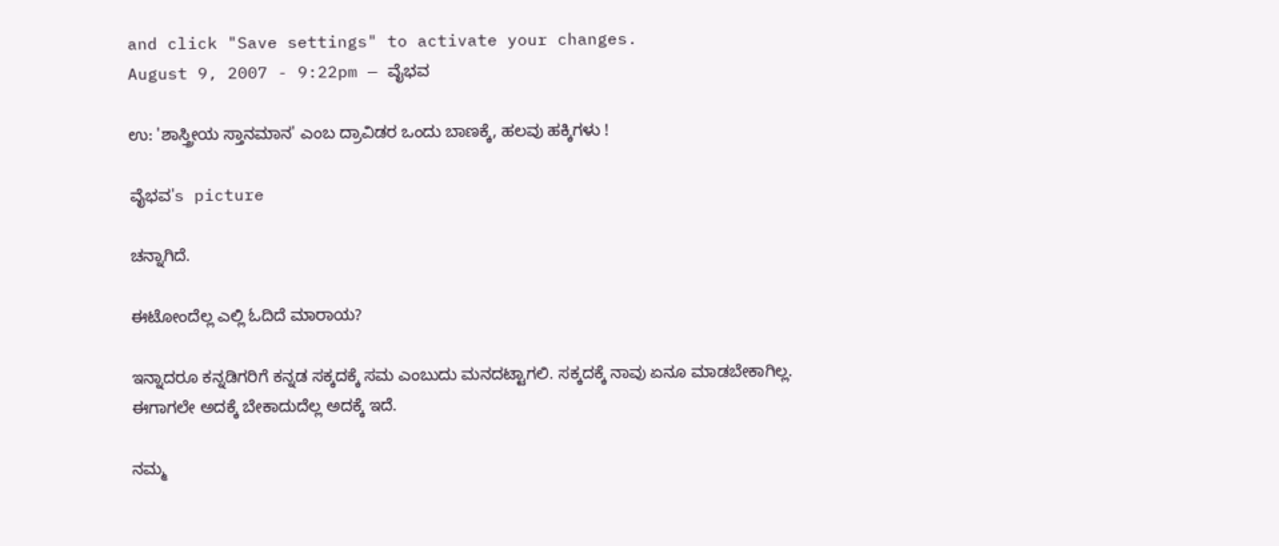and click "Save settings" to activate your changes.
August 9, 2007 - 9:22pm — ವೈಭವ

ಉ: 'ಶಾಸ್ತ್ರೀಯ ಸ್ತಾನಮಾನ' ಎಂಬ ದ್ರಾವಿಡರ ಒಂದು ಬಾಣಕ್ಕೆ, ಹಲವು ಹಕ್ಕಿಗಳು !

ವೈಭವ's picture

ಚನ್ನಾಗಿದೆ.

ಈಟೋಂದೆಲ್ಲ ಎಲ್ಲಿ ಓದಿದೆ ಮಾರಾಯ?

ಇನ್ನಾದರೂ ಕನ್ನಡಿಗರಿಗೆ ಕನ್ನಡ ಸಕ್ಕದಕ್ಕೆ ಸಮ ಎಂಬುದು ಮನದಟ್ಟಾಗಲಿ. ಸಕ್ಕದಕ್ಕೆ ನಾವು ಏನೂ ಮಾಡಬೇಕಾಗಿಲ್ಲ. ಈಗಾಗಲೇ ಅದಕ್ಕೆ ಬೇಕಾದುದೆಲ್ಲ ಅದಕ್ಕೆ ಇದೆ.

ನಮ್ಮ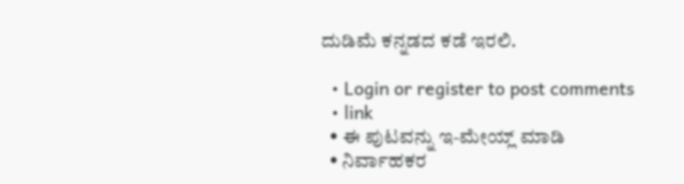ದುಡಿಮೆ ಕನ್ನಡದ ಕಡೆ ಇರಲಿ.

  • Login or register to post comments
  • link
  • ಈ ಪುಟವನ್ನು ಇ-ಮೇಯ್ಲ್ ಮಾಡಿ
  • ನಿರ್ವಾಹಕರ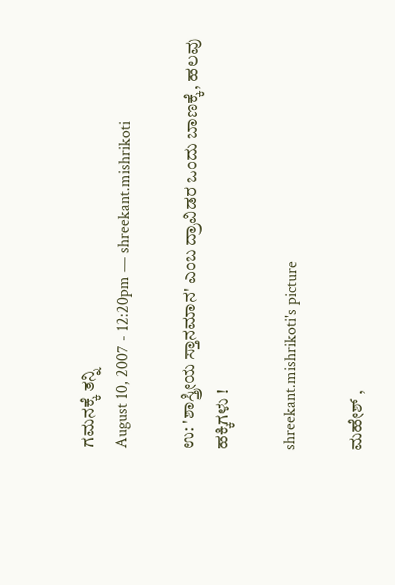ಗಮನಕ್ಕೆ ತನ್ನಿ
August 10, 2007 - 12:20pm — shreekant.mishrikoti

ಉ: 'ಶಾಸ್ತ್ರೀಯ ಸ್ತಾನಮಾನ' ಎಂಬ ದ್ರಾವಿಡರ ಒಂದು ಬಾಣಕ್ಕೆ, ಹಲವು ಹಕ್ಕಿಗಳು !

shreekant.mishrikoti's picture

ಮಹೇಶ್ ,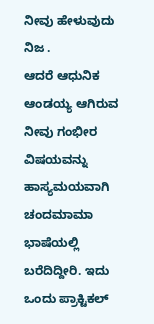ನೀವು ಹೇಳುವುದು ನಿಜ .
ಆದರೆ ಆಧುನಿಕ ಆಂಡಯ್ಯ ಆಗಿರುವ ನೀವು ಗಂಭೀರ ವಿಷಯವನ್ನು ಹಾಸ್ಯಮಯವಾಗಿ ಚಂದಮಾಮಾ ಭಾಷೆಯಲ್ಲಿ ಬರೆದಿದ್ದೀರಿ. ಇದು ಒಂದು ಪ್ರಾಕ್ಟಿಕಲ್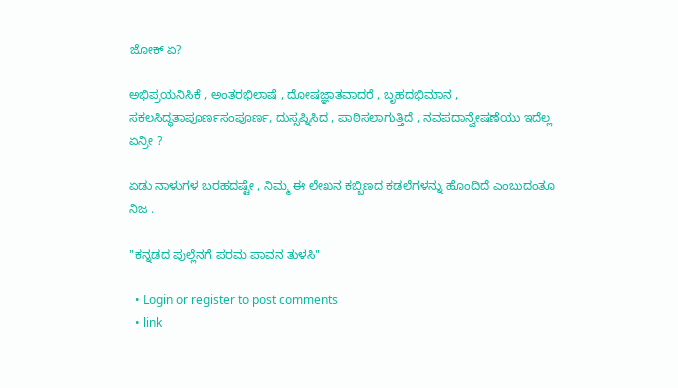ಜೋಕ್ ಏ?

ಅಭಿಪ್ರಯನಿಸಿಕೆ , ಅಂತರಭಿಲಾಷೆ , ದೋಷಜ್ಞಾತವಾದರೆ , ಬೃಹದಭಿಮಾನ , ಸಕಲಸಿದ್ಧತಾಪೂರ್ಣಸಂಪೂರ್ಣ, ದುಸ್ಸಪ್ನಿಸಿದ , ಪಾಠಿಸಲಾಗುತ್ತಿದೆ , ನವಪದಾನ್ವೇಷಣೆಯು ಇದೆಲ್ಲ ಏನ್ರೀ ?

ಏಡು ನಾಳುಗಳ ಬರಹದಷ್ಟೇ , ನಿಮ್ಮ ಈ ಲೇಖನ ಕಬ್ಬಿಣದ ಕಡಲೆಗಳನ್ನು ಹೊಂದಿದೆ ಎಂಬುದಂತೂ ನಿಜ .

"ಕನ್ನಡದ ಪುಲ್ಲೆನಗೆ ಪರಮ ಪಾವನ ತುಳಸಿ"

  • Login or register to post comments
  • link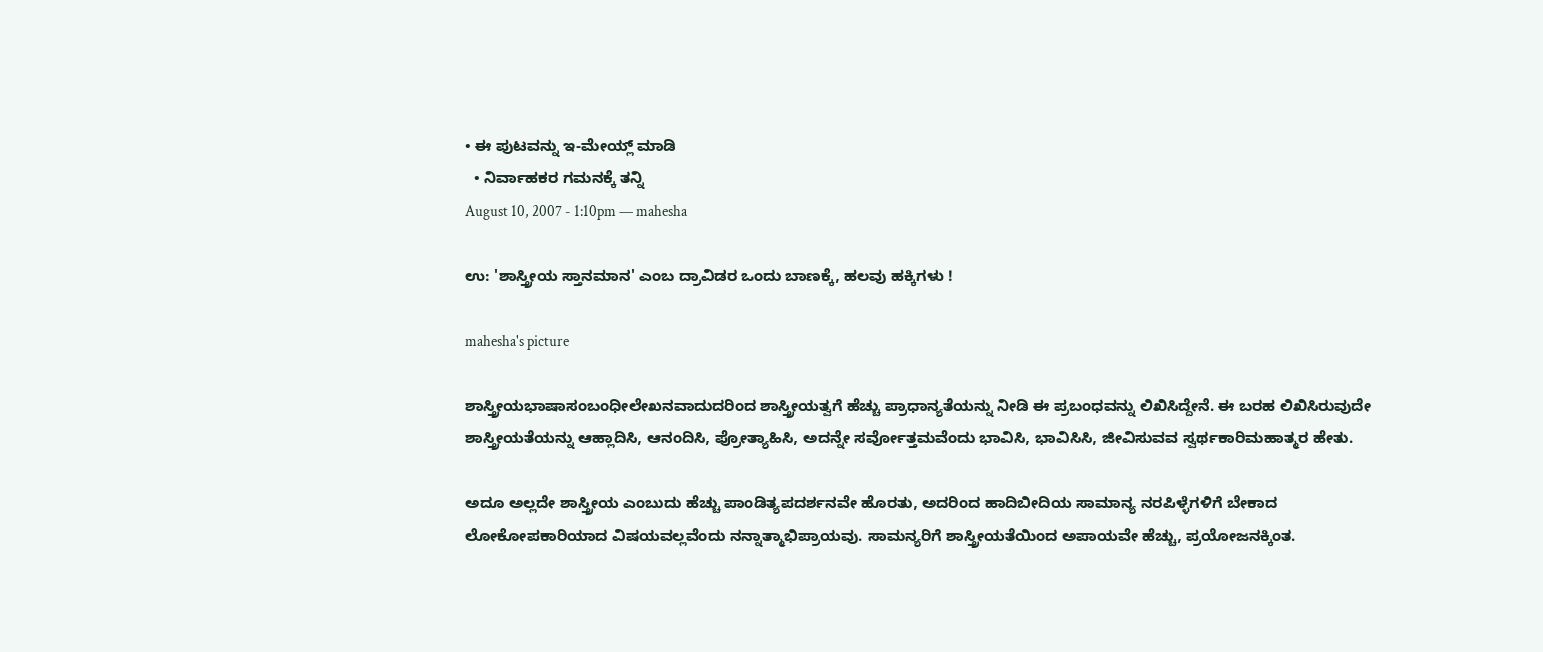• ಈ ಪುಟವನ್ನು ಇ-ಮೇಯ್ಲ್ ಮಾಡಿ
  • ನಿರ್ವಾಹಕರ ಗಮನಕ್ಕೆ ತನ್ನಿ
August 10, 2007 - 1:10pm — mahesha

ಉ: 'ಶಾಸ್ತ್ರೀಯ ಸ್ತಾನಮಾನ' ಎಂಬ ದ್ರಾವಿಡರ ಒಂದು ಬಾಣಕ್ಕೆ, ಹಲವು ಹಕ್ಕಿಗಳು !

mahesha's picture

ಶಾಸ್ತ್ರೀಯಭಾಷಾಸಂಬಂಧೀಲೇಖನವಾದುದರಿಂದ ಶಾಸ್ತ್ರೀಯತ್ವಗೆ ಹೆಚ್ಚು ಪ್ರಾಧಾನ್ಯತೆಯನ್ನು ನೀಡಿ ಈ ಪ್ರಬಂಧವನ್ನು ಲಿಖಿಸಿದ್ದೇನೆ. ಈ ಬರಹ ಲಿಖಿಸಿರುವುದೇ ಶಾಸ್ತ್ರೀಯತೆಯನ್ನು ಆಹ್ಲಾದಿಸಿ, ಆನಂದಿಸಿ, ಪ್ರೋತ್ಯಾಹಿಸಿ, ಅದನ್ನೇ ಸರ್ವೋತ್ತಮವೆಂದು ಭಾವಿಸಿ, ಭಾವಿಸಿಸಿ, ಜೀವಿಸುವವ ಸ್ವರ್ಥಕಾರಿಮಹಾತ್ಮರ ಹೇತು.

ಅದೂ ಅಲ್ಲದೇ ಶಾಸ್ತ್ರೀಯ ಎಂಬುದು ಹೆಚ್ಚು ಪಾಂಡಿತ್ಯಪದರ್ಶನವೇ ಹೊರತು, ಅದರಿಂದ ಹಾದಿಬೀದಿಯ ಸಾಮಾನ್ಯ ನರಪಿಳ್ಳೆಗಳಿಗೆ ಬೇಕಾದ ಲೋಕೋಪಕಾರಿಯಾದ ವಿಷಯವಲ್ಲವೆಂದು ನನ್ನಾತ್ಮಾಭಿಪ್ರಾಯವು. ಸಾಮನ್ಯರಿಗೆ ಶಾಸ್ತ್ರೀಯತೆಯಿಂದ ಅಪಾಯವೇ ಹೆಚ್ಚು, ಪ್ರಯೋಜನಕ್ಕಿಂತ.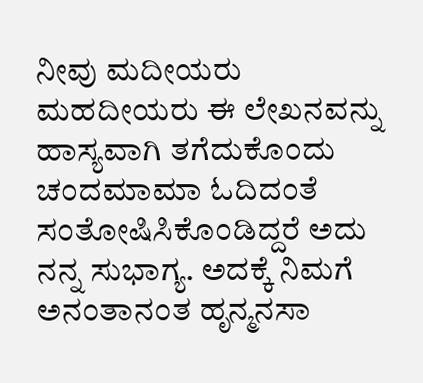ನೀವು ಮದೀಯರು ಮಹದೀಯರು ಈ ಲೇಖನವನ್ನು ಹಾಸ್ಯವಾಗಿ ತಗೆದುಕೊಂದು ಚಂದಮಾಮಾ ಓದಿದಂತೆ ಸಂತೋಷಿಸಿಕೊಂಡಿದ್ದರೆ ಅದು ನನ್ನ ಸುಭಾಗ್ಯ. ಅದಕ್ಕೆ ನಿಮಗೆ ಅನಂತಾನಂತ ಹೃನ್ಮನಸಾ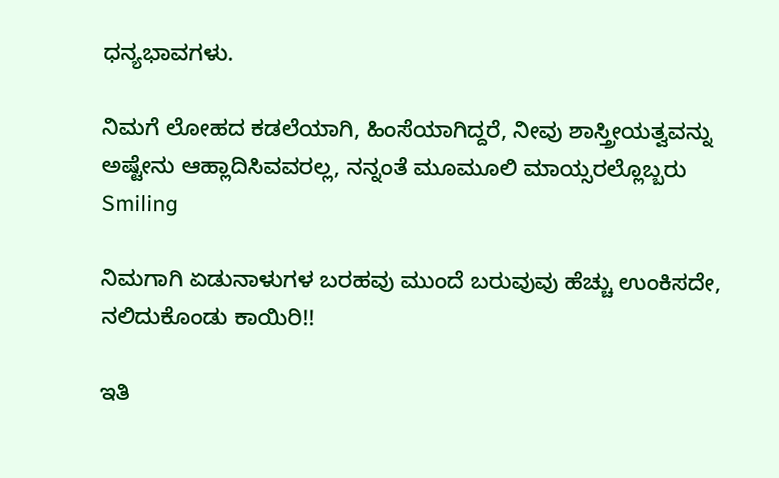ಧನ್ಯಭಾವಗಳು.

ನಿಮಗೆ ಲೋಹದ ಕಡಲೆಯಾಗಿ, ಹಿಂಸೆಯಾಗಿದ್ದರೆ, ನೀವು ಶಾಸ್ತ್ರೀಯತ್ವವನ್ನು ಅಷ್ಟೇನು ಆಹ್ಲಾದಿಸಿವವರಲ್ಲ, ನನ್ನಂತೆ ಮೂಮೂಲಿ ಮಾಯ್ಸರಲ್ಲೊಬ್ಬರು Smiling

ನಿಮಗಾಗಿ ಏಡುನಾಳುಗಳ ಬರಹವು ಮುಂದೆ ಬರುವುವು ಹೆಚ್ಚು ಉಂಕಿಸದೇ, ನಲಿದುಕೊಂಡು ಕಾಯಿರಿ!!

ಇತಿ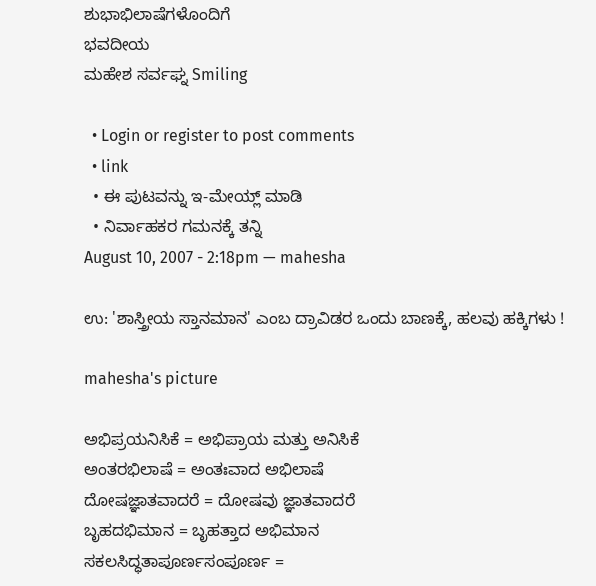ಶುಭಾಭಿಲಾಷೆಗಳೊಂದಿಗೆ
ಭವದೀಯ
ಮಹೇಶ ಸರ್ವಘ್ನ Smiling

  • Login or register to post comments
  • link
  • ಈ ಪುಟವನ್ನು ಇ-ಮೇಯ್ಲ್ ಮಾಡಿ
  • ನಿರ್ವಾಹಕರ ಗಮನಕ್ಕೆ ತನ್ನಿ
August 10, 2007 - 2:18pm — mahesha

ಉ: 'ಶಾಸ್ತ್ರೀಯ ಸ್ತಾನಮಾನ' ಎಂಬ ದ್ರಾವಿಡರ ಒಂದು ಬಾಣಕ್ಕೆ, ಹಲವು ಹಕ್ಕಿಗಳು !

mahesha's picture

ಅಭಿಪ್ರಯನಿಸಿಕೆ = ಅಭಿಪ್ರಾಯ ಮತ್ತು ಅನಿಸಿಕೆ
ಅಂತರಭಿಲಾಷೆ = ಅಂತಃವಾದ ಅಭಿಲಾಷೆ
ದೋಷಜ್ಞಾತವಾದರೆ = ದೋಷವು ಜ್ಞಾತವಾದರೆ
ಬೃಹದಭಿಮಾನ = ಬೃಹತ್ತಾದ ಅಭಿಮಾನ
ಸಕಲಸಿದ್ಧತಾಪೂರ್ಣಸಂಪೂರ್ಣ =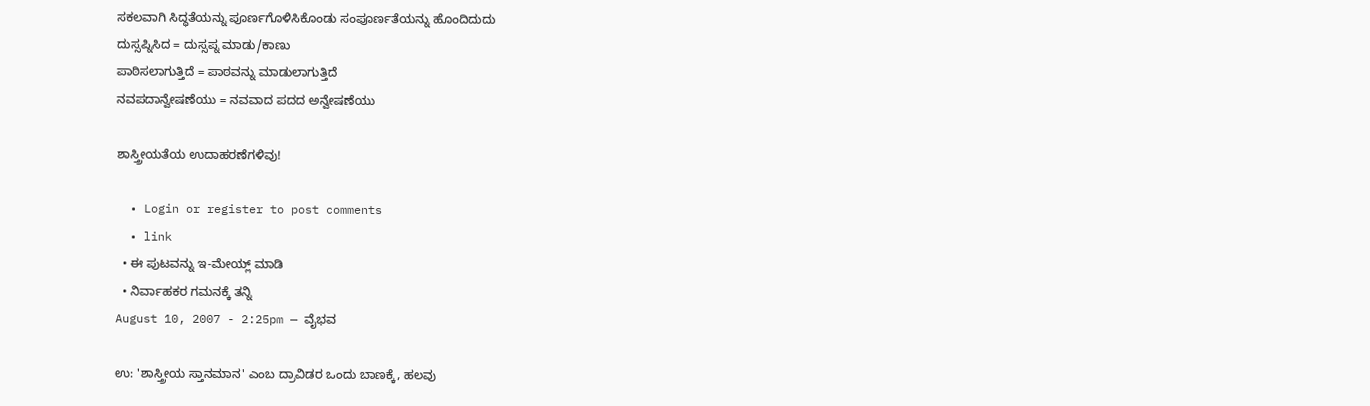ಸಕಲವಾಗಿ ಸಿದ್ಧತೆಯನ್ನು ಪೂರ್ಣಗೊಳಿಸಿಕೊಂಡು ಸಂಪೂರ್ಣತೆಯನ್ನು ಹೊಂದಿದುದು
ದುಸ್ಸಪ್ನಿಸಿದ = ದುಸ್ಸಪ್ನ ಮಾಡು/ಕಾಣು
ಪಾಠಿಸಲಾಗುತ್ತಿದೆ = ಪಾಠವನ್ನು ಮಾಡುಲಾಗುತ್ತಿದೆ
ನವಪದಾನ್ವೇಷಣೆಯು = ನವವಾದ ಪದದ ಅನ್ವೇಷಣೆಯು

ಶಾಸ್ತ್ರೀಯತೆಯ ಉದಾಹರಣೆಗಳಿವು!

  • Login or register to post comments
  • link
  • ಈ ಪುಟವನ್ನು ಇ-ಮೇಯ್ಲ್ ಮಾಡಿ
  • ನಿರ್ವಾಹಕರ ಗಮನಕ್ಕೆ ತನ್ನಿ
August 10, 2007 - 2:25pm — ವೈಭವ

ಉ: 'ಶಾಸ್ತ್ರೀಯ ಸ್ತಾನಮಾನ' ಎಂಬ ದ್ರಾವಿಡರ ಒಂದು ಬಾಣಕ್ಕೆ, ಹಲವು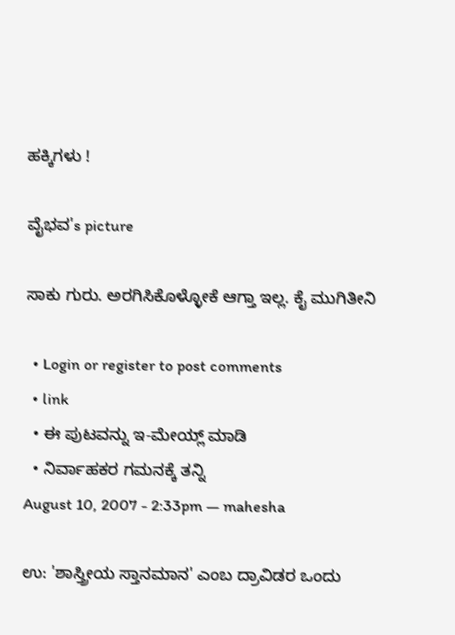ಹಕ್ಕಿಗಳು !

ವೈಭವ's picture

ಸಾಕು ಗುರು. ಅರಗಿಸಿಕೊಳ್ಳೋಕೆ ಆಗ್ತಾ ಇಲ್ಲ. ಕೈ ಮುಗಿತೀನಿ

  • Login or register to post comments
  • link
  • ಈ ಪುಟವನ್ನು ಇ-ಮೇಯ್ಲ್ ಮಾಡಿ
  • ನಿರ್ವಾಹಕರ ಗಮನಕ್ಕೆ ತನ್ನಿ
August 10, 2007 - 2:33pm — mahesha

ಉ: 'ಶಾಸ್ತ್ರೀಯ ಸ್ತಾನಮಾನ' ಎಂಬ ದ್ರಾವಿಡರ ಒಂದು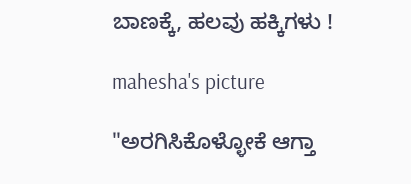ಬಾಣಕ್ಕೆ, ಹಲವು ಹಕ್ಕಿಗಳು !

mahesha's picture

"ಅರಗಿಸಿಕೊಳ್ಳೋಕೆ ಆಗ್ತಾ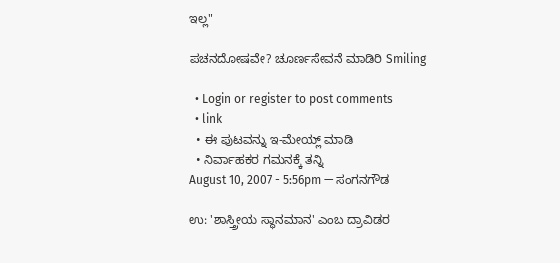ಇಲ್ಲ"

ಪಚನದೋಷವೇ? ಚೂರ್ಣಸೇವನೆ ಮಾಡಿರಿ Smiling

  • Login or register to post comments
  • link
  • ಈ ಪುಟವನ್ನು ಇ-ಮೇಯ್ಲ್ ಮಾಡಿ
  • ನಿರ್ವಾಹಕರ ಗಮನಕ್ಕೆ ತನ್ನಿ
August 10, 2007 - 5:56pm — ಸಂಗನಗೌಡ

ಉ: 'ಶಾಸ್ತ್ರೀಯ ಸ್ಥಾನಮಾನ' ಎಂಬ ದ್ರಾವಿಡರ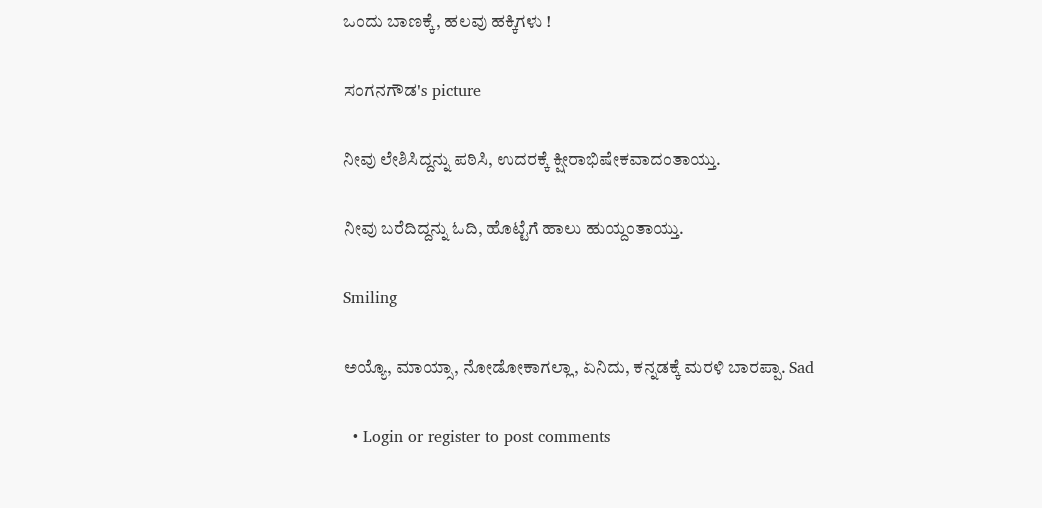ಒಂದು ಬಾಣಕ್ಕೆ, ಹಲವು ಹಕ್ಕಿಗಳು !

ಸಂಗನಗೌಡ's picture

ನೀವು ಲೇಶಿಸಿದ್ದನ್ನು ಪಠಿಸಿ, ಉದರಕ್ಕೆ ಕ್ಷೀರಾಭಿಷೇಕವಾದಂತಾಯ್ತು.

ನೀವು ಬರೆದಿದ್ದನ್ನು ಓದಿ, ಹೊಟ್ಟೆಗೆ ಹಾಲು ಹುಯ್ದಂತಾಯ್ತು.

Smiling

ಅಯ್ಯೊ, ಮಾಯ್ಸಾ, ನೋಡೋಕಾಗಲ್ಲಾ, ಏನಿದು, ಕನ್ನಡಕ್ಕೆ ಮರಳಿ ಬಾರಪ್ಪಾ. Sad

  • Login or register to post comments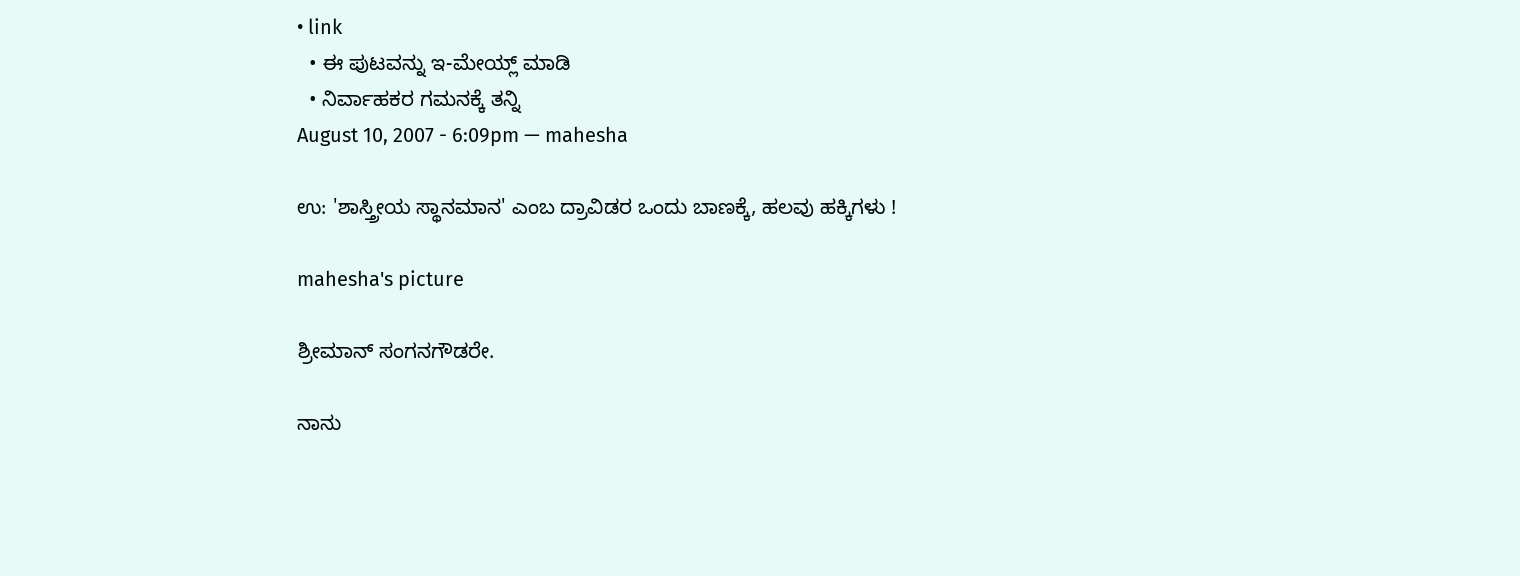• link
  • ಈ ಪುಟವನ್ನು ಇ-ಮೇಯ್ಲ್ ಮಾಡಿ
  • ನಿರ್ವಾಹಕರ ಗಮನಕ್ಕೆ ತನ್ನಿ
August 10, 2007 - 6:09pm — mahesha

ಉ: 'ಶಾಸ್ತ್ರೀಯ ಸ್ಥಾನಮಾನ' ಎಂಬ ದ್ರಾವಿಡರ ಒಂದು ಬಾಣಕ್ಕೆ, ಹಲವು ಹಕ್ಕಿಗಳು !

mahesha's picture

ಶ್ರೀಮಾನ್ ಸಂಗನಗೌಡರೇ.

ನಾನು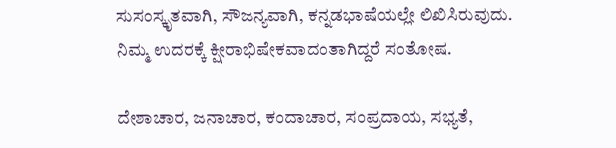ಸುಸಂಸ್ಕೃತವಾಗಿ, ಸೌಜನ್ಯವಾಗಿ, ಕನ್ನಡಭಾಷೆಯಲ್ಲೇ ಲಿಖಿಸಿರುವುದು. ನಿಮ್ಮ ಉದರಕ್ಕೆ ಕ್ಷೀರಾಭಿಷೇಕವಾದಂತಾಗಿದ್ದರೆ ಸಂತೋಷ.

ದೇಶಾಚಾರ, ಜನಾಚಾರ, ಕಂದಾಚಾರ, ಸಂಪ್ರದಾಯ, ಸಭ್ಯತೆ,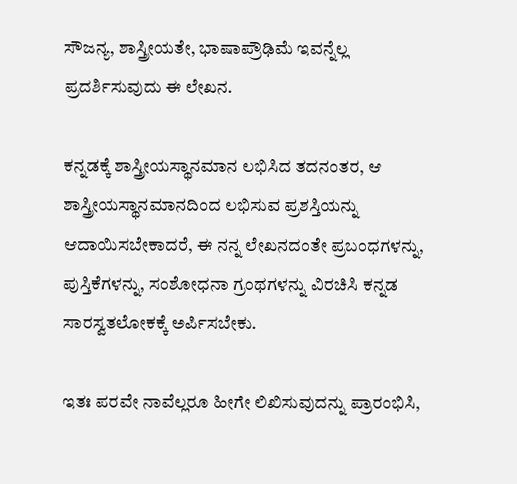ಸೌಜನ್ಯ, ಶಾಸ್ತ್ರೀಯತೇ, ಭಾಷಾಪ್ರೌಢಿಮೆ ಇವನ್ನೆಲ್ಲ ಪ್ರದರ್ಶಿಸುವುದು ಈ ಲೇಖನ.

ಕನ್ನಡಕ್ಕೆ ಶಾಸ್ತ್ರೀಯಸ್ಥಾನಮಾನ ಲಭಿಸಿದ ತದನಂತರ, ಆ ಶಾಸ್ತ್ರೀಯಸ್ಥಾನಮಾನದಿಂದ ಲಭಿಸುವ ಪ್ರಶಸ್ತಿಯನ್ನು ಆದಾಯಿಸಬೇಕಾದರೆ, ಈ ನನ್ನ ಲೇಖನದಂತೇ ಪ್ರಬಂಧಗಳನ್ನು, ಪುಸ್ತಿಕೆಗಳನ್ನು, ಸಂಶೋಧನಾ ಗ್ರಂಥಗಳನ್ನು ವಿರಚಿಸಿ ಕನ್ನಡ ಸಾರಸ್ವತಲೋಕಕ್ಕೆ ಅರ್ಪಿಸಬೇಕು.

ಇತಃ ಪರವೇ ನಾವೆಲ್ಲರೂ ಹೀಗೇ ಲಿಖಿಸುವುದನ್ನು ಪ್ರಾರಂಭಿಸಿ,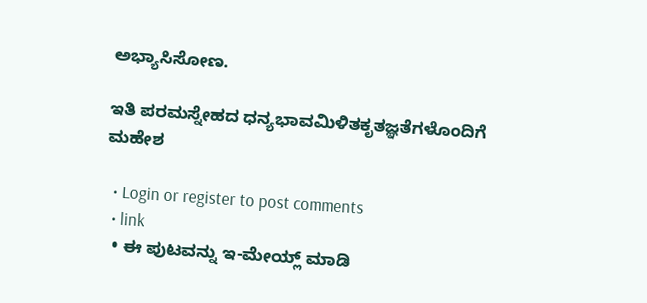ಅಭ್ಯಾಸಿಸೋಣ.

ಇತಿ ಪರಮಸ್ನೇಹದ ಧನ್ಯಭಾವಮಿಳಿತಕೃತಜ್ಞತೆಗಳೊಂದಿಗೆ
ಮಹೇಶ

  • Login or register to post comments
  • link
  • ಈ ಪುಟವನ್ನು ಇ-ಮೇಯ್ಲ್ ಮಾಡಿ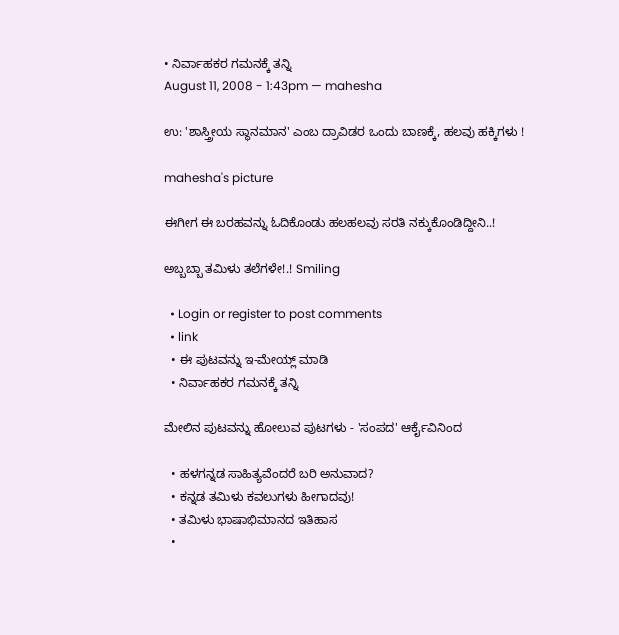• ನಿರ್ವಾಹಕರ ಗಮನಕ್ಕೆ ತನ್ನಿ
August 11, 2008 - 1:43pm — mahesha

ಉ: 'ಶಾಸ್ತ್ರೀಯ ಸ್ಥಾನಮಾನ' ಎಂಬ ದ್ರಾವಿಡರ ಒಂದು ಬಾಣಕ್ಕೆ, ಹಲವು ಹಕ್ಕಿಗಳು !

mahesha's picture

ಈಗೀಗ ಈ ಬರಹವನ್ನು ಓದಿಕೊಂಡು ಹಲಹಲವು ಸರತಿ ನಕ್ಕುಕೊಂಡಿದ್ದೀನಿ..!

ಅಬ್ಬಬ್ಬಾ ತಮಿಳು ತಲೆಗಳೇ!.! Smiling

  • Login or register to post comments
  • link
  • ಈ ಪುಟವನ್ನು ಇ-ಮೇಯ್ಲ್ ಮಾಡಿ
  • ನಿರ್ವಾಹಕರ ಗಮನಕ್ಕೆ ತನ್ನಿ

ಮೇಲಿನ ಪುಟವನ್ನು ಹೋಲುವ ಪುಟಗಳು - 'ಸಂಪದ' ಆರ್ಕೈವಿನಿಂದ

  • ಹಳಗನ್ನಡ ಸಾಹಿತ್ಯವೆಂದರೆ ಬರಿ ಅನುವಾದ?
  • ಕನ್ನಡ ತಮಿಳು ಕವಲುಗಳು ಹೀಗಾದವು!
  • ತಮಿಳು ಭಾಷಾಭಿಮಾನದ ಇತಿಹಾಸ
  •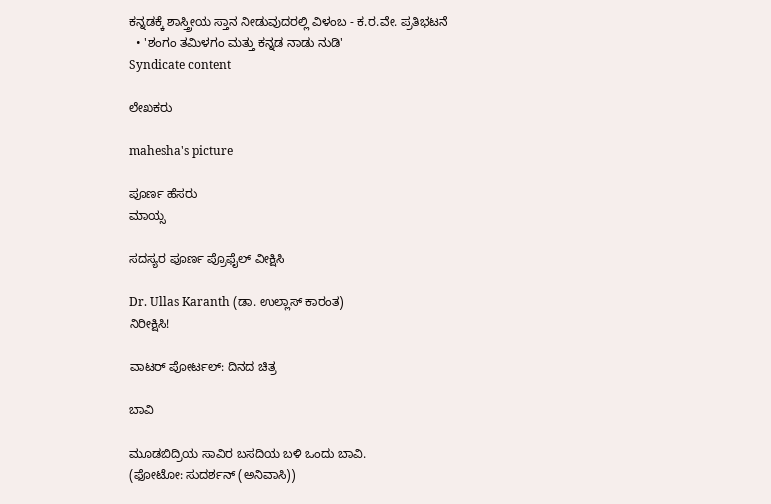ಕನ್ನಡಕ್ಕೆ ಶಾಸ್ತ್ರೀಯ ಸ್ತಾನ ನೀಡುವುದರಲ್ಲಿ ವಿಳಂಬ - ಕ.ರ.ವೇ. ಪ್ರತಿಭಟನೆ
  • 'ಶಂಗಂ ತಮಿಳಗಂ ಮತ್ತು ಕನ್ನಡ ನಾಡು ನುಡಿ'
Syndicate content

ಲೇಖಕರು

mahesha's picture

ಪೂರ್ಣ ಹೆಸರು
ಮಾಯ್ಸ

ಸದಸ್ಯರ ಪೂರ್ಣ ಪ್ರೊಫೈಲ್ ವೀಕ್ಷಿಸಿ

Dr. Ullas Karanth (ಡಾ. ಉಲ್ಲಾಸ್ ಕಾರಂತ)
ನಿರೀಕ್ಷಿಸಿ!

ವಾಟರ್ ಪೋರ್ಟಲ್: ದಿನದ ಚಿತ್ರ

ಬಾವಿ

ಮೂಡಬಿದ್ರಿಯ ಸಾವಿರ ಬಸದಿಯ ಬಳಿ ಒಂದು ಬಾವಿ.
(ಫೋಟೋ: ಸುದರ್ಶನ್ (ಅನಿವಾಸಿ))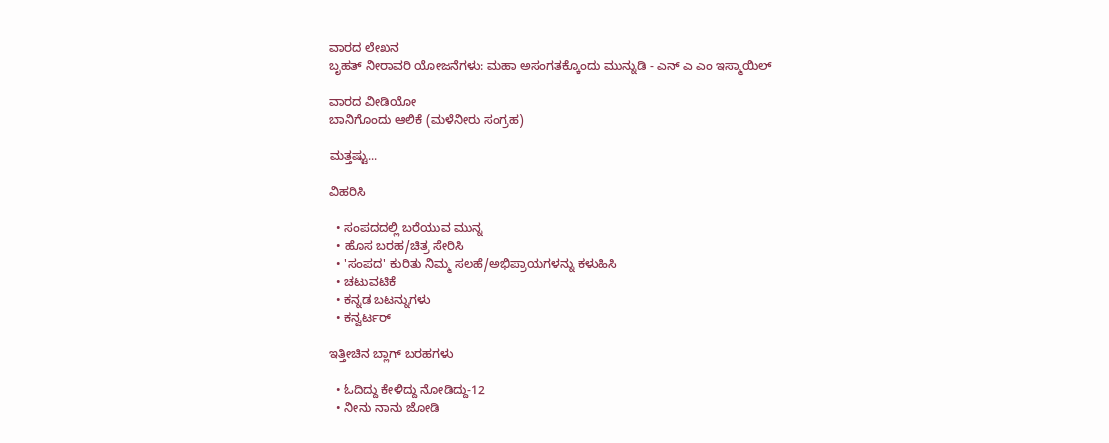ವಾರದ ಲೇಖನ
ಬೃಹತ್ ನೀರಾವರಿ ಯೋಜನೆಗಳು: ಮಹಾ ಅಸಂಗತಕ್ಕೊಂದು ಮುನ್ನುಡಿ - ಎನ್ ಎ ಎಂ ಇಸ್ಮಾಯಿಲ್

ವಾರದ ವೀಡಿಯೋ
ಬಾನಿಗೊಂದು ಆಲಿಕೆ (ಮಳೆನೀರು ಸಂಗ್ರಹ)

ಮತ್ತಷ್ಟು...

ವಿಹರಿಸಿ

  • ಸಂಪದದಲ್ಲಿ ಬರೆಯುವ ಮುನ್ನ
  • ಹೊಸ ಬರಹ/ಚಿತ್ರ ಸೇರಿಸಿ
  • 'ಸಂಪದ' ಕುರಿತು ನಿಮ್ಮ ಸಲಹೆ/ಅಭಿಪ್ರಾಯಗಳನ್ನು ಕಳುಹಿಸಿ
  • ಚಟುವಟಿಕೆ
  • ಕನ್ನಡ ಬಟನ್ನುಗಳು
  • ಕನ್ವರ್ಟರ್

ಇತ್ತೀಚಿನ ಬ್ಲಾಗ್ ಬರಹಗಳು

  • ಓದಿದ್ದು ಕೇಳಿದ್ದು ನೋಡಿದ್ದು-12
  • ನೀನು ನಾನು ಜೋಡಿ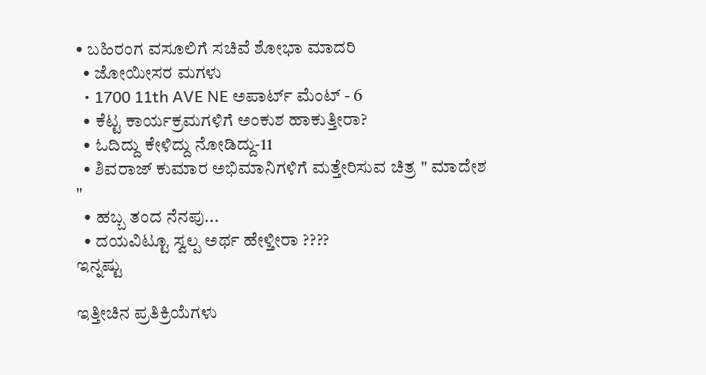• ಬಹಿರಂಗ ವಸೂಲಿಗೆ ಸಚಿವೆ ಶೋಭಾ ಮಾದರಿ
  • ಜೋಯೀಸರ ಮಗಳು
  • 1700 11th AVE NE ಅಪಾರ್ಟ್ ಮೆಂಟ್ - 6
  • ಕೆಟ್ಟ ಕಾರ್ಯಕ್ರಮಗಳಿಗೆ ಅಂಕುಶ ಹಾಕುತ್ತೀರಾ?
  • ಓದಿದ್ದು ಕೇಳಿದ್ದು ನೋಡಿದ್ದು-11
  • ಶಿವರಾಜ್ ಕುಮಾರ ಅಭಿಮಾನಿಗಳಿಗೆ ಮತ್ತೇರಿಸುವ ಚಿತ್ರ " ಮಾದೇಶ "
  • ಹಬ್ಬ ತಂದ ನೆನಪು...
  • ದಯವಿಟ್ಟೂ ಸ್ವಲ್ಪ ಅರ್ಥ ಹೇಳ್ತೀರಾ ????
ಇನ್ನಷ್ಟು

ಇತ್ತೀಚಿನ ಪ್ರತಿಕ್ರಿಯೆಗಳು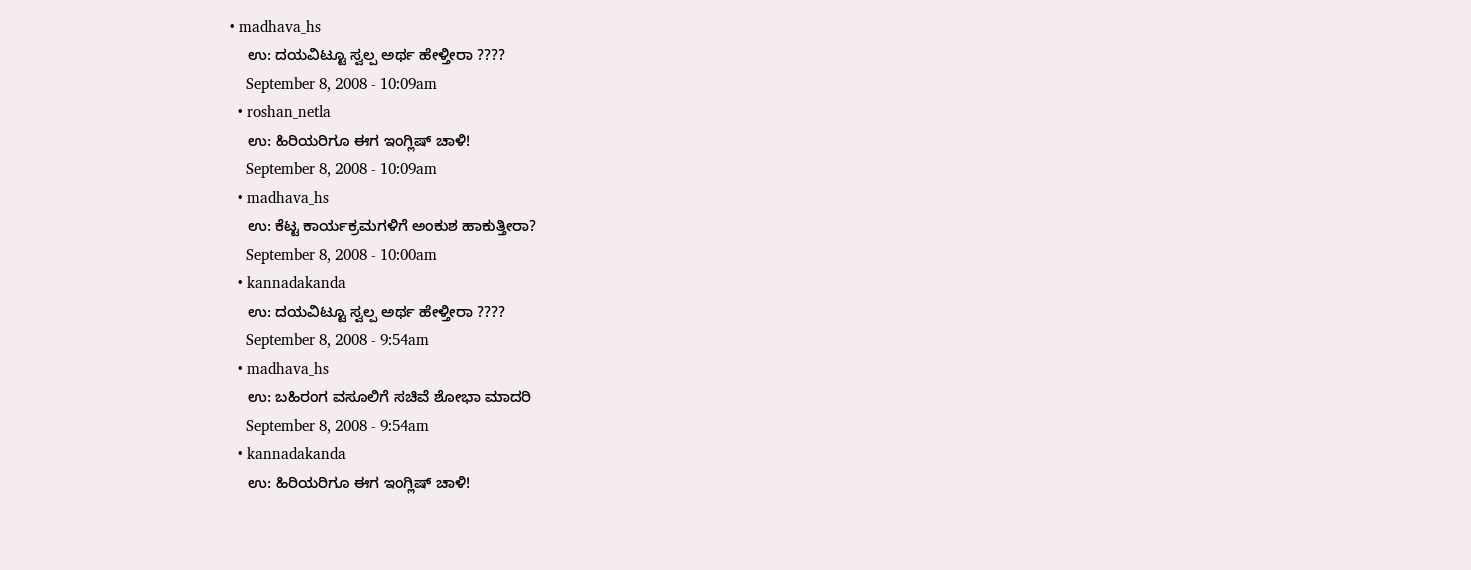• madhava_hs
    ಉ: ದಯವಿಟ್ಟೂ ಸ್ವಲ್ಪ ಅರ್ಥ ಹೇಳ್ತೀರಾ ????
    September 8, 2008 - 10:09am
  • roshan_netla
    ಉ: ಹಿರಿಯರಿಗೂ ಈಗ ಇಂಗ್ಲಿಷ್ ಚಾಳಿ!
    September 8, 2008 - 10:09am
  • madhava_hs
    ಉ: ಕೆಟ್ಟ ಕಾರ್ಯಕ್ರಮಗಳಿಗೆ ಅಂಕುಶ ಹಾಕುತ್ತೀರಾ?
    September 8, 2008 - 10:00am
  • kannadakanda
    ಉ: ದಯವಿಟ್ಟೂ ಸ್ವಲ್ಪ ಅರ್ಥ ಹೇಳ್ತೀರಾ ????
    September 8, 2008 - 9:54am
  • madhava_hs
    ಉ: ಬಹಿರಂಗ ವಸೂಲಿಗೆ ಸಚಿವೆ ಶೋಭಾ ಮಾದರಿ
    September 8, 2008 - 9:54am
  • kannadakanda
    ಉ: ಹಿರಿಯರಿಗೂ ಈಗ ಇಂಗ್ಲಿಷ್ ಚಾಳಿ!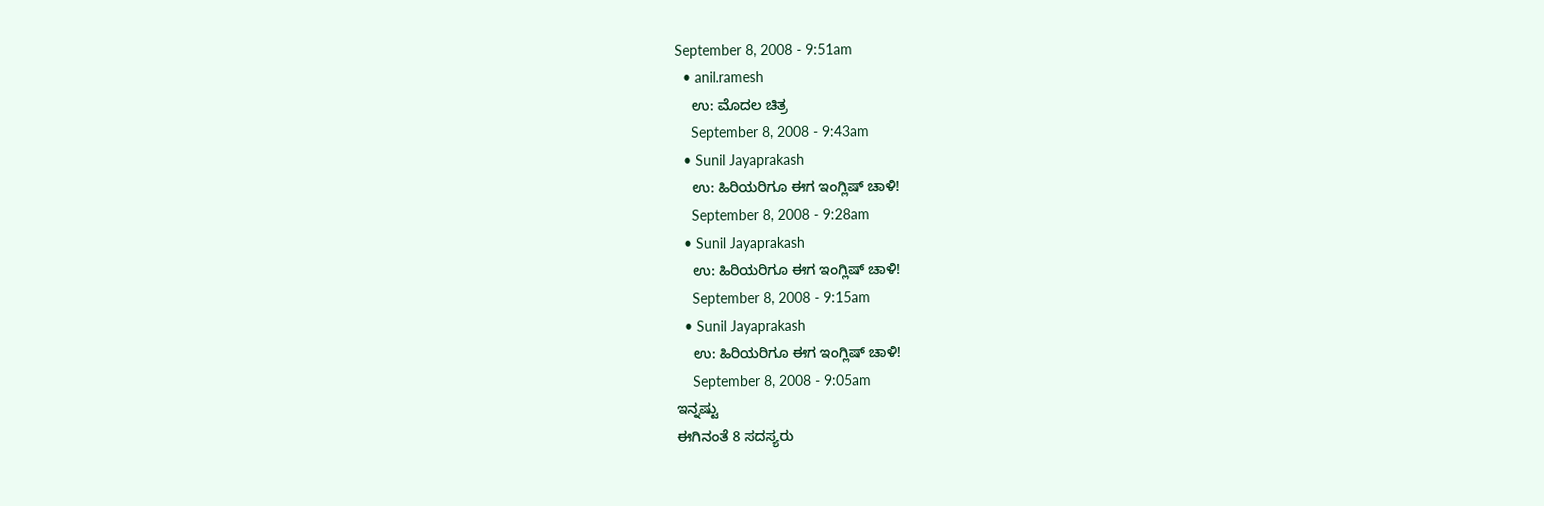September 8, 2008 - 9:51am
  • anil.ramesh
    ಉ: ಮೊದಲ ಚಿತ್ರ
    September 8, 2008 - 9:43am
  • Sunil Jayaprakash
    ಉ: ಹಿರಿಯರಿಗೂ ಈಗ ಇಂಗ್ಲಿಷ್ ಚಾಳಿ!
    September 8, 2008 - 9:28am
  • Sunil Jayaprakash
    ಉ: ಹಿರಿಯರಿಗೂ ಈಗ ಇಂಗ್ಲಿಷ್ ಚಾಳಿ!
    September 8, 2008 - 9:15am
  • Sunil Jayaprakash
    ಉ: ಹಿರಿಯರಿಗೂ ಈಗ ಇಂಗ್ಲಿಷ್ ಚಾಳಿ!
    September 8, 2008 - 9:05am
ಇನ್ನಷ್ಟು
ಈಗಿನಂತೆ 8 ಸದಸ್ಯರು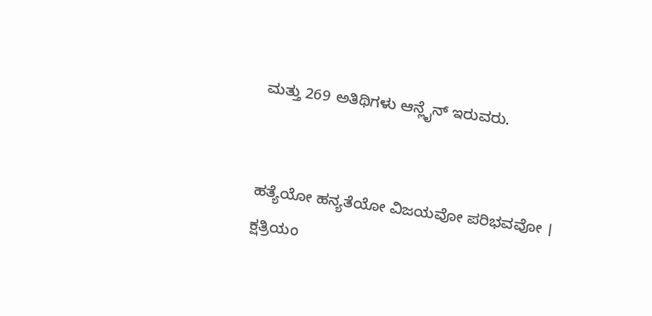ಮತ್ತು 269 ಅತಿಥಿಗಳು ಆನ್ಲೈನ್ ಇರುವರು.


ಹತ್ಯೆಯೋ ಹನ್ಯತೆಯೋ ವಿಜಯವೋ ಪರಿಭವವೋ ।
ಕ್ಷತ್ರಿಯಂ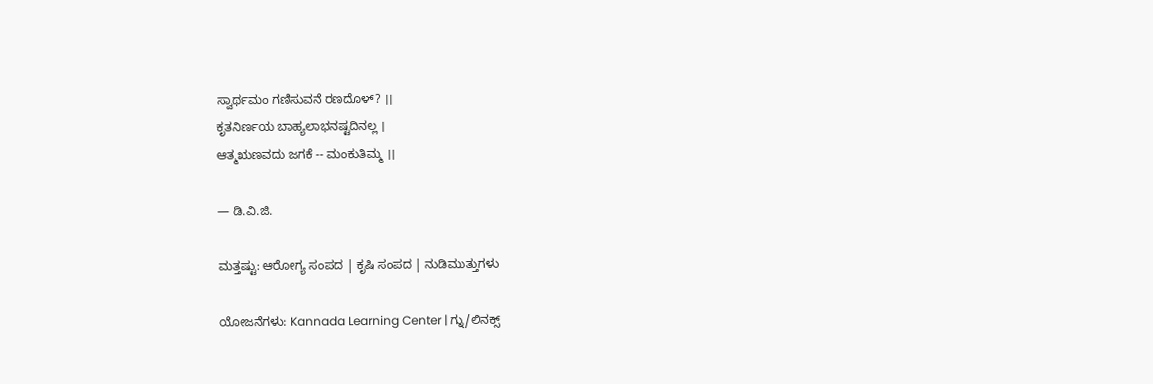ಸ್ವಾರ್ಥಮಂ ಗಣಿಸುವನೆ ರಣದೊಳ್? ।।
ಕೃತನಿರ್ಣಯ ಬಾಹ್ಯಲಾಭನಷ್ಟದಿನಲ್ಲ ।
ಆತ್ಮಋಣವದು ಜಗಕೆ -- ಮಂಕುತಿಮ್ಮ ।।

— ಡಿ.ವಿ.ಜಿ.

ಮತ್ತಷ್ಟು: ಆರೋಗ್ಯ ಸಂಪದ | ಕೃಷಿ ಸಂಪದ | ನುಡಿಮುತ್ತುಗಳು

ಯೋಜನೆಗಳು: Kannada Learning Center | ಗ್ನು/ಲಿನಕ್ಸ್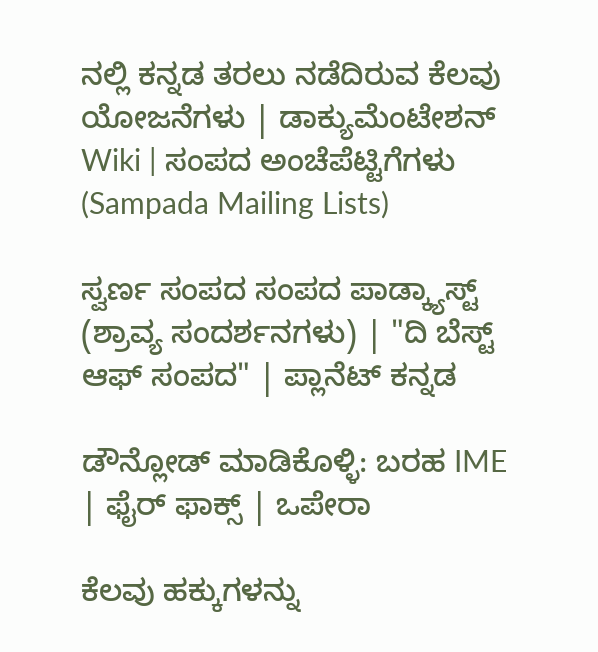ನಲ್ಲಿ ಕನ್ನಡ ತರಲು ನಡೆದಿರುವ ಕೆಲವು ಯೋಜನೆಗಳು | ಡಾಕ್ಯುಮೆಂಟೇಶನ್ Wiki | ಸಂಪದ ಅಂಚೆಪೆಟ್ಟಿಗೆಗಳು (Sampada Mailing Lists)

ಸ್ವರ್ಣ ಸಂಪದ ಸಂಪದ ಪಾಡ್ಕ್ಯಾಸ್ಟ್ (ಶ್ರಾವ್ಯ ಸಂದರ್ಶನಗಳು) | "ದಿ ಬೆಸ್ಟ್ ಆಫ್ ಸಂಪದ" | ಪ್ಲಾನೆಟ್ ಕನ್ನಡ

ಡೌನ್ಲೋಡ್ ಮಾಡಿಕೊಳ್ಳಿ: ಬರಹ IME | ಫೈರ್ ಫಾಕ್ಸ್ | ಒಪೇರಾ

ಕೆಲವು ಹಕ್ಕುಗಳನ್ನು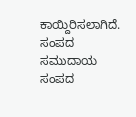ಕಾಯ್ದಿರಿಸಲಾಗಿದೆ. ಸಂಪದ ಸಮುದಾಯ ಸಂಪದ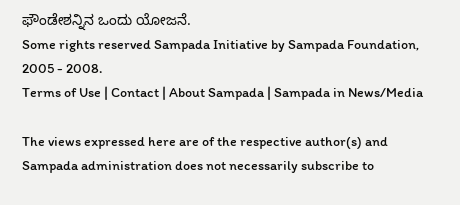ಫೌಂಡೇಶನ್ನಿನ ಒಂದು ಯೋಜನೆ.
Some rights reserved Sampada Initiative by Sampada Foundation, 2005 - 2008.
Terms of Use | Contact | About Sampada | Sampada in News/Media

The views expressed here are of the respective author(s) and Sampada administration does not necessarily subscribe to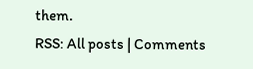them.
RSS: All posts | Comments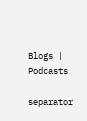Blogs | Podcasts

separator